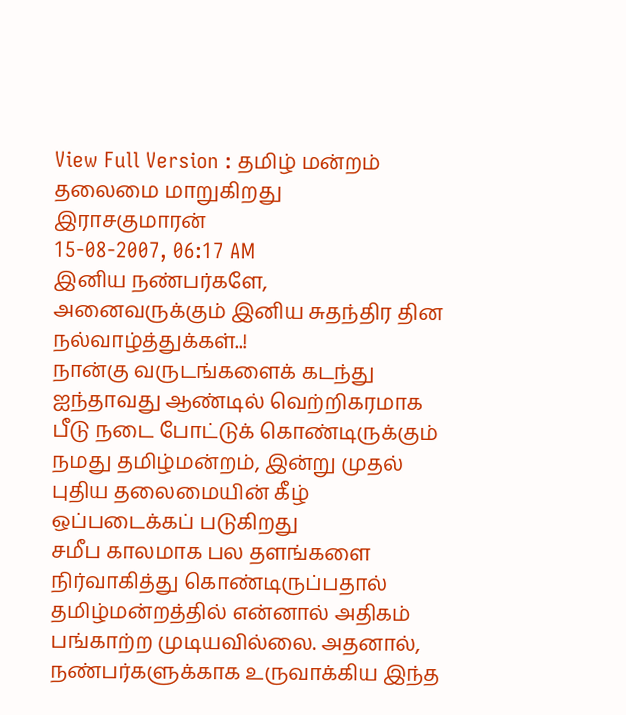View Full Version : தமிழ் மன்றம் தலைமை மாறுகிறது
இராசகுமாரன்
15-08-2007, 06:17 AM
இனிய நண்பர்களே,
அனைவருக்கும் இனிய சுதந்திர தின நல்வாழ்த்துக்கள்..!
நான்கு வருடங்களைக் கடந்து ஐந்தாவது ஆண்டில் வெற்றிகரமாக பீடு நடை போட்டுக் கொண்டிருக்கும் நமது தமிழ்மன்றம், இன்று முதல் புதிய தலைமையின் கீழ் ஒப்படைக்கப் படுகிறது
சமீப காலமாக பல தளங்களை நிர்வாகித்து கொண்டிருப்பதால் தமிழ்மன்றத்தில் என்னால் அதிகம் பங்காற்ற முடியவில்லை. அதனால், நண்பர்களுக்காக உருவாக்கிய இந்த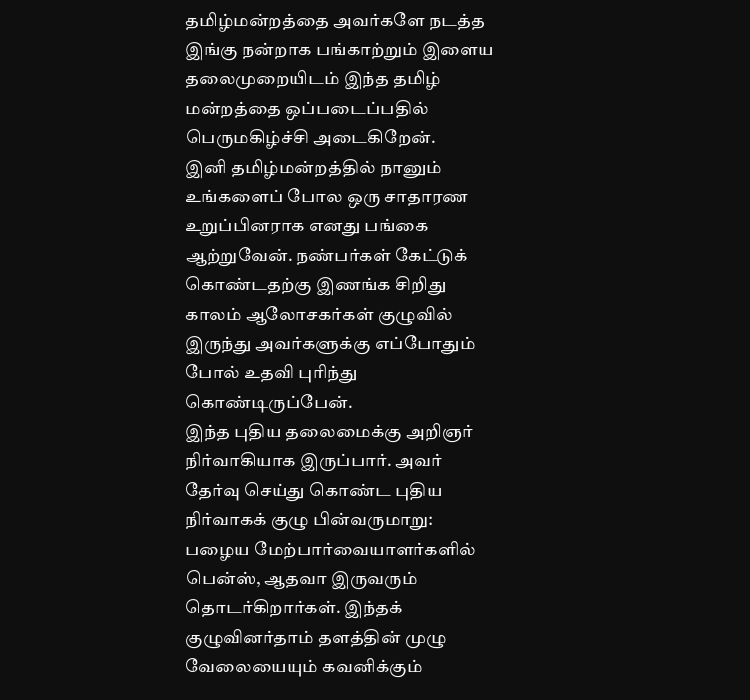தமிழ்மன்றத்தை அவர்களே நடத்த இங்கு நன்றாக பங்காற்றும் இளைய தலைமுறையிடம் இந்த தமிழ் மன்றத்தை ஒப்படைப்பதில் பெருமகிழ்ச்சி அடைகிறேன்.
இனி தமிழ்மன்றத்தில் நானும் உங்களைப் போல ஒரு சாதாரண உறுப்பினராக எனது பங்கை ஆற்றுவேன். நண்பர்கள் கேட்டுக் கொண்டதற்கு இணங்க சிறிது காலம் ஆலோசகர்கள் குழுவில் இருந்து அவர்களுக்கு எப்போதும் போல் உதவி புரிந்து கொண்டிருப்பேன்.
இந்த புதிய தலைமைக்கு அறிஞர் நிர்வாகியாக இருப்பார். அவர் தேர்வு செய்து கொண்ட புதிய நிர்வாகக் குழு பின்வருமாறு:
பழைய மேற்பார்வையாளர்களில் பென்ஸ், ஆதவா இருவரும் தொடர்கிறார்கள். இந்தக் குழுவினர்தாம் தளத்தின் முழு வேலையையும் கவனிக்கும்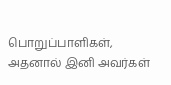பொறுப்பாளிகள், அதனால் இனி அவர்கள்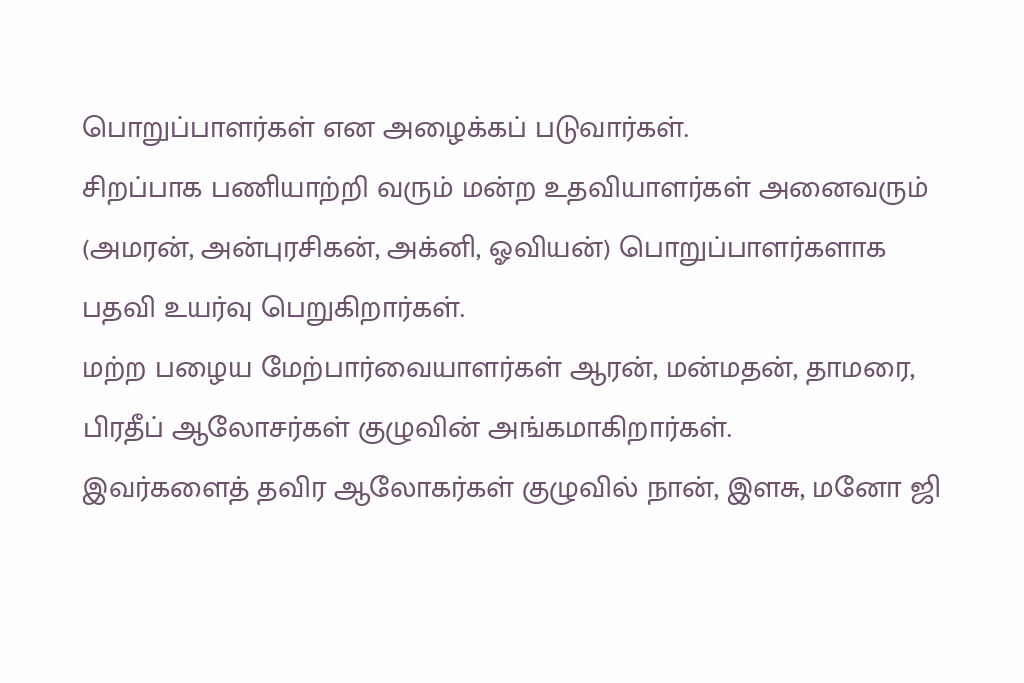பொறுப்பாளர்கள் என அழைக்கப் படுவார்கள்.
சிறப்பாக பணியாற்றி வரும் மன்ற உதவியாளர்கள் அனைவரும் (அமரன், அன்புரசிகன், அக்னி, ஓவியன்) பொறுப்பாளர்களாக பதவி உயர்வு பெறுகிறார்கள்.
மற்ற பழைய மேற்பார்வையாளர்கள் ஆரன், மன்மதன், தாமரை, பிரதீப் ஆலோசர்கள் குழுவின் அங்கமாகிறார்கள்.
இவர்களைத் தவிர ஆலோகர்கள் குழுவில் நான், இளசு, மனோ ஜி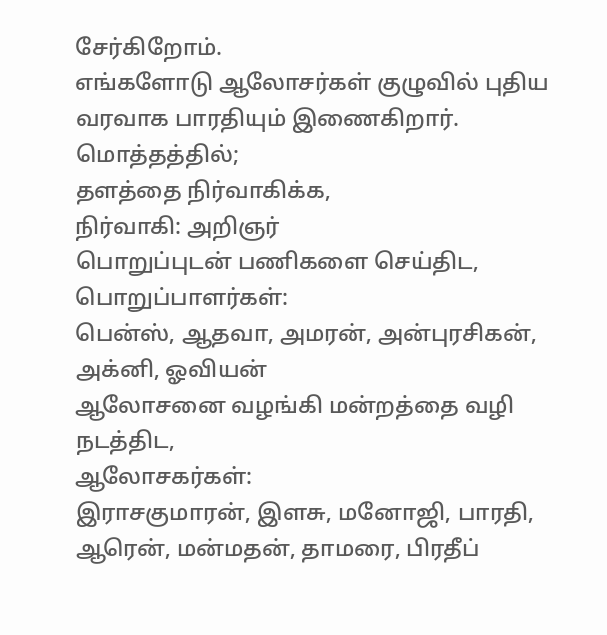சேர்கிறோம்.
எங்களோடு ஆலோசர்கள் குழுவில் புதிய வரவாக பாரதியும் இணைகிறார்.
மொத்தத்தில்;
தளத்தை நிர்வாகிக்க,
நிர்வாகி: அறிஞர்
பொறுப்புடன் பணிகளை செய்திட,
பொறுப்பாளர்கள்:
பென்ஸ், ஆதவா, அமரன், அன்புரசிகன், அக்னி, ஓவியன்
ஆலோசனை வழங்கி மன்றத்தை வழி நடத்திட,
ஆலோசகர்கள்:
இராசகுமாரன், இளசு, மனோஜி, பாரதி, ஆரென், மன்மதன், தாமரை, பிரதீப்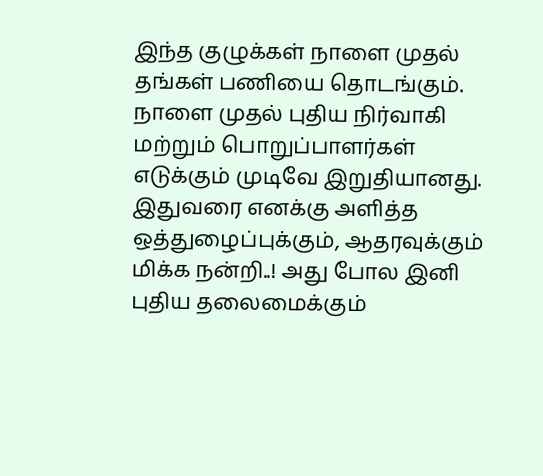இந்த குழுக்கள் நாளை முதல் தங்கள் பணியை தொடங்கும். நாளை முதல் புதிய நிர்வாகி மற்றும் பொறுப்பாளர்கள் எடுக்கும் முடிவே இறுதியானது.
இதுவரை எனக்கு அளித்த ஒத்துழைப்புக்கும், ஆதரவுக்கும் மிக்க நன்றி..! அது போல இனி புதிய தலைமைக்கும்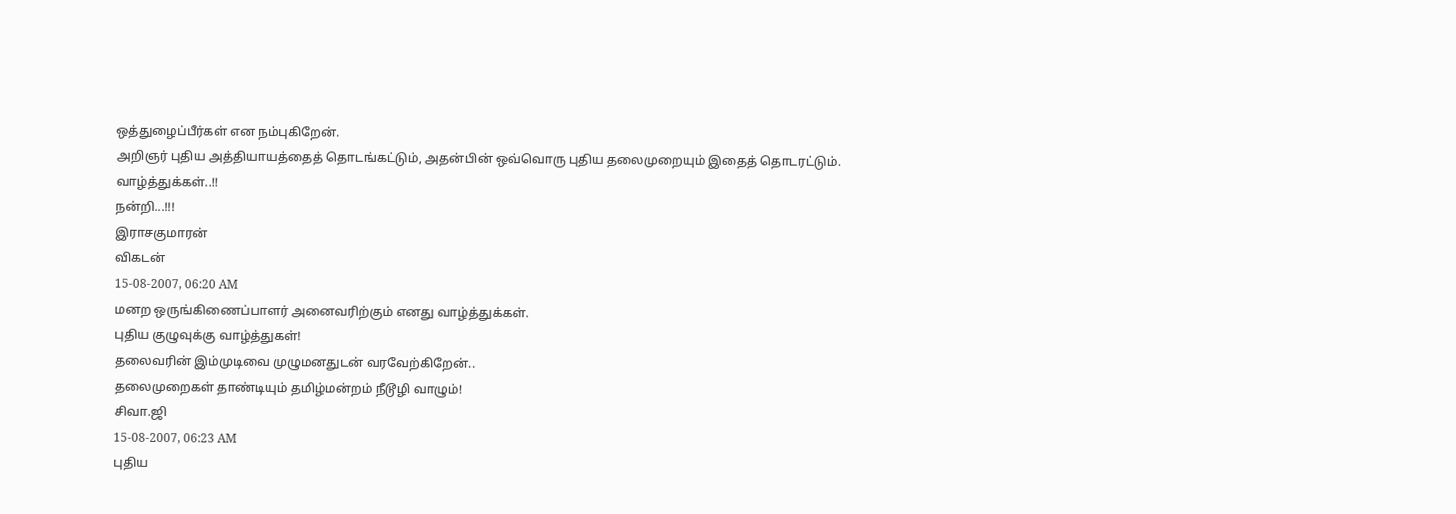ஒத்துழைப்பீர்கள் என நம்புகிறேன்.
அறிஞர் புதிய அத்தியாயத்தைத் தொடங்கட்டும், அதன்பின் ஒவ்வொரு புதிய தலைமுறையும் இதைத் தொடரட்டும்.
வாழ்த்துக்கள்..!!
நன்றி...!!!
இராசகுமாரன்
விகடன்
15-08-2007, 06:20 AM
மனற ஒருங்கிணைப்பாளர் அனைவரிற்கும் எனது வாழ்த்துக்கள்.
புதிய குழுவுக்கு வாழ்த்துகள்!
தலைவரின் இம்முடிவை முழுமனதுடன் வரவேற்கிறேன்..
தலைமுறைகள் தாண்டியும் தமிழ்மன்றம் நீடூழி வாழும்!
சிவா.ஜி
15-08-2007, 06:23 AM
புதிய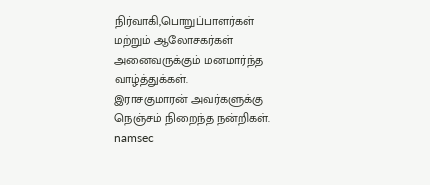நிர்வாகி,பொறுப்பாளர்கள் மற்றும் ஆலோசகர்கள் அனைவருக்கும் மனமார்ந்த வாழ்த்துக்கள்.
இராசகுமாரன் அவர்களுக்கு நெஞ்சம் நிறைந்த நன்றிகள்.
namsec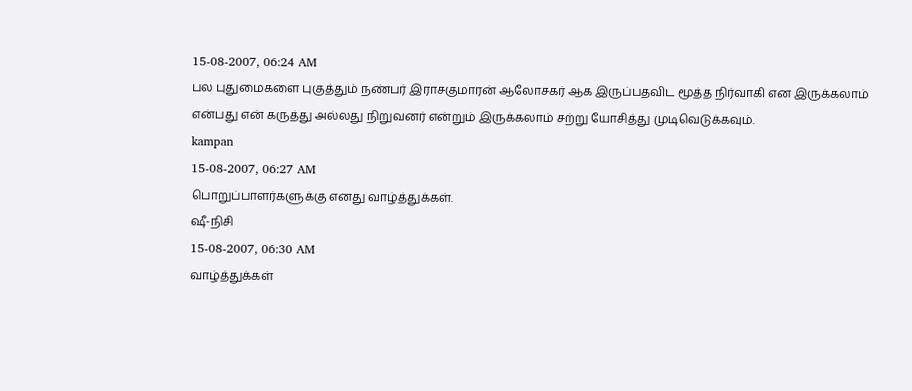15-08-2007, 06:24 AM
பல புதுமைகளை புகுத்தும் நண்பர் இராசகுமாரன் ஆலோசகர் ஆக இருப்பதவிட மூத்த நிர்வாகி என இருக்கலாம் என்பது என் கருத்து அல்லது நிறுவனர் என்றும் இருக்கலாம் சற்று யோசித்து முடிவெடுக்கவும்.
kampan
15-08-2007, 06:27 AM
பொறுப்பாளர்களுக்கு எனது வாழ்த்துக்கள்.
ஷீ-நிசி
15-08-2007, 06:30 AM
வாழ்த்துக்கள்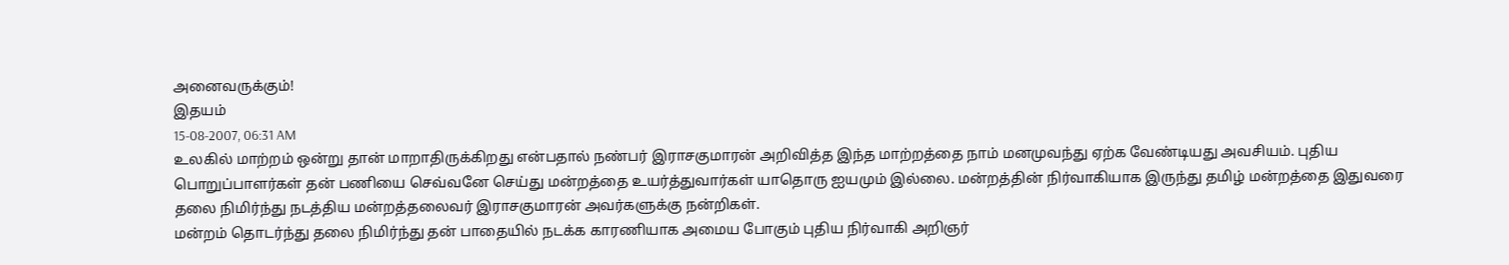அனைவருக்கும்!
இதயம்
15-08-2007, 06:31 AM
உலகில் மாற்றம் ஒன்று தான் மாறாதிருக்கிறது என்பதால் நண்பர் இராசகுமாரன் அறிவித்த இந்த மாற்றத்தை நாம் மனமுவந்து ஏற்க வேண்டியது அவசியம். புதிய பொறுப்பாளர்கள் தன் பணியை செவ்வனே செய்து மன்றத்தை உயர்த்துவார்கள் யாதொரு ஐயமும் இல்லை. மன்றத்தின் நிர்வாகியாக இருந்து தமிழ் மன்றத்தை இதுவரை தலை நிமிர்ந்து நடத்திய மன்றத்தலைவர் இராசகுமாரன் அவர்களுக்கு நன்றிகள்.
மன்றம் தொடர்ந்து தலை நிமிர்ந்து தன் பாதையில் நடக்க காரணியாக அமைய போகும் புதிய நிர்வாகி அறிஞர்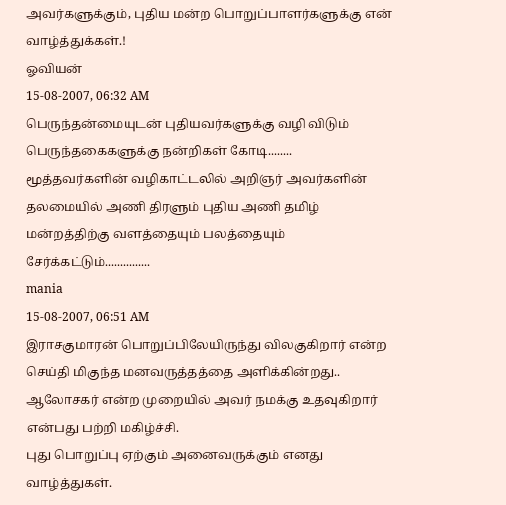அவர்களுக்கும், புதிய மன்ற பொறுப்பாளர்களுக்கு என் வாழ்த்துக்கள்.!
ஓவியன்
15-08-2007, 06:32 AM
பெருந்தன்மையுடன் புதியவர்களுக்கு வழி விடும் பெருந்தகைகளுக்கு நன்றிகள் கோடி........
மூத்தவர்களின் வழிகாட்டலில் அறிஞர் அவர்களின் தலமையில் அணி திரளும் புதிய அணி தமிழ் மன்றத்திற்கு வளத்தையும் பலத்தையும் சேர்க்கட்டும்...............
mania
15-08-2007, 06:51 AM
இராசகுமாரன் பொறுப்பிலேயிருந்து விலகுகிறார் என்ற செய்தி மிகுந்த மனவருத்தத்தை அளிக்கின்றது.. ஆலோசகர் என்ற முறையில் அவர் நமக்கு உதவுகிறார் என்பது பற்றி மகிழ்ச்சி.
புது பொறுப்பு ஏற்கும் அனைவருக்கும் எனது வாழ்த்துகள்.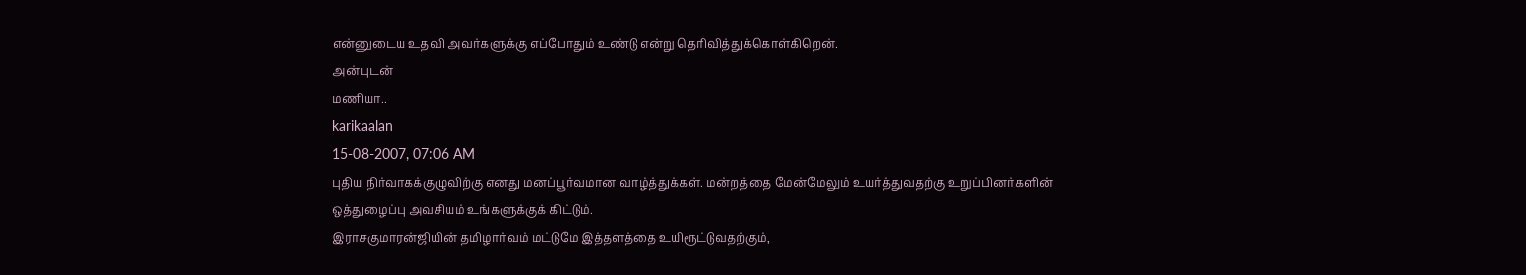என்னுடைய உதவி அவர்களுக்கு எப்போதும் உண்டு என்று தெரிவித்துக்கொள்கிறென்.
அன்புடன்
மணியா..
karikaalan
15-08-2007, 07:06 AM
புதிய நிர்வாகக்குழுவிற்கு எனது மனப்பூர்வமான வாழ்த்துக்கள். மன்றத்தை மேன்மேலும் உயர்த்துவதற்கு உறுப்பினர்களின் ஒத்துழைப்பு அவசியம் உங்களுக்குக் கிட்டும்.
இராசகுமாரன்ஜியின் தமிழார்வம் மட்டுமே இத்தளத்தை உயிரூட்டுவதற்கும்,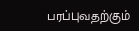பரப்புவதற்கும்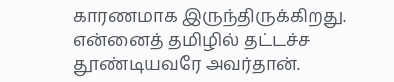காரணமாக இருந்திருக்கிறது. என்னைத் தமிழில் தட்டச்ச தூண்டியவரே அவர்தான்.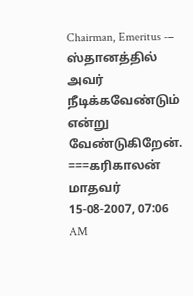Chairman, Emeritus -− ஸ்தானத்தில் அவர் நீடிக்கவேண்டும் என்று வேண்டுகிறேன்.
===கரிகாலன்
மாதவர்
15-08-2007, 07:06 AM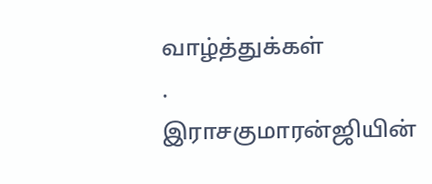வாழ்த்துக்கள்
.
இராசகுமாரன்ஜியின்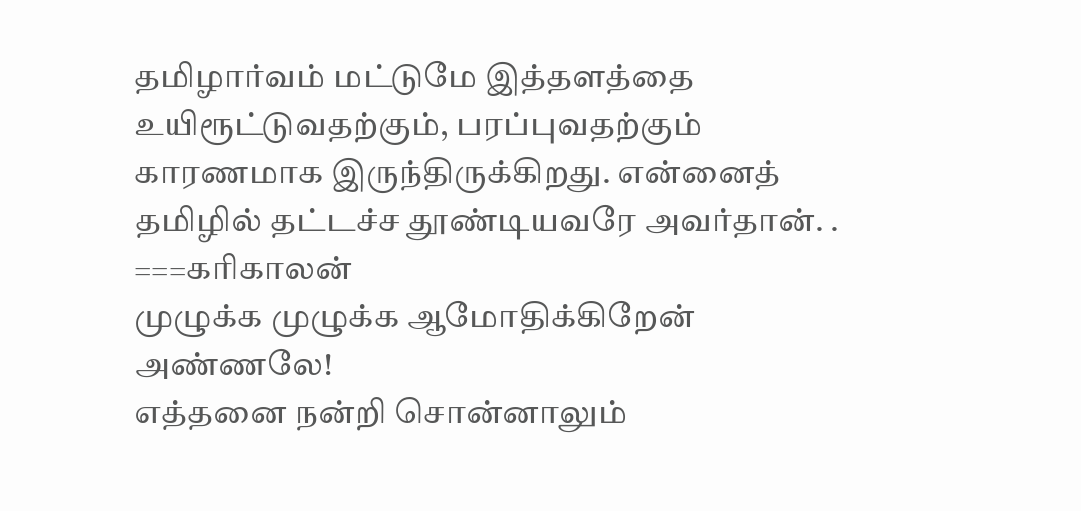தமிழார்வம் மட்டுமே இத்தளத்தை உயிரூட்டுவதற்கும், பரப்புவதற்கும் காரணமாக இருந்திருக்கிறது. என்னைத் தமிழில் தட்டச்ச தூண்டியவரே அவர்தான். .
===கரிகாலன்
முழுக்க முழுக்க ஆமோதிக்கிறேன் அண்ணலே!
எத்தனை நன்றி சொன்னாலும்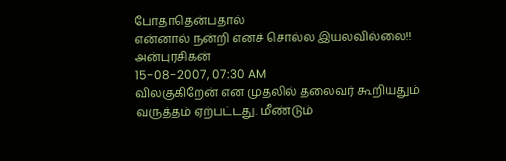போதாதென்பதால்
என்னால் நன்றி எனச் சொல்ல இயலவில்லை!!
அன்புரசிகன்
15-08-2007, 07:30 AM
விலகுகிறேன் என முதலில் தலைவர் கூறியதும் வருத்தம் ஏற்பட்டது. மீண்டும்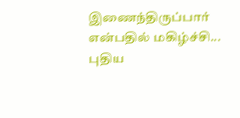இணைந்திருப்பார் என்பதில் மகிழ்ச்சி...
புதிய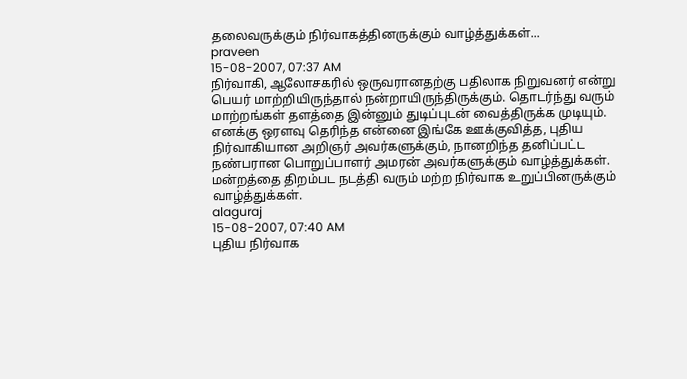தலைவருக்கும் நிர்வாகத்தினருக்கும் வாழ்த்துக்கள்...
praveen
15-08-2007, 07:37 AM
நிர்வாகி, ஆலோசகரில் ஒருவரானதற்கு பதிலாக நிறுவனர் என்று பெயர் மாற்றியிருந்தால் நன்றாயிருந்திருக்கும். தொடர்ந்து வரும் மாற்றங்கள் தளத்தை இன்னும் துடிப்புடன் வைத்திருக்க முடியும்.
எனக்கு ஒரளவு தெரிந்த என்னை இங்கே ஊக்குவித்த, புதிய நிர்வாகியான அறிஞர் அவர்களுக்கும், நானறிந்த தனிப்பட்ட நண்பரான பொறுப்பாளர் அமரன் அவர்களுக்கும் வாழ்த்துக்கள். மன்றத்தை திறம்பட நடத்தி வரும் மற்ற நிர்வாக உறுப்பினருக்கும் வாழ்த்துக்கள்.
alaguraj
15-08-2007, 07:40 AM
புதிய நிர்வாக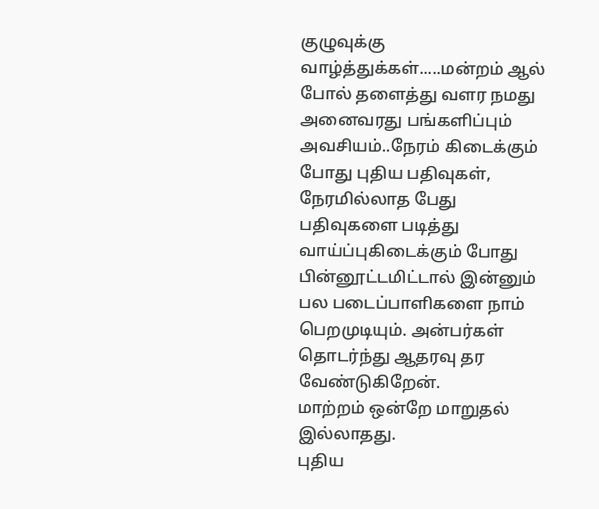குழுவுக்கு வாழ்த்துக்கள்.....மன்றம் ஆல் போல் தளைத்து வளர நமது அனைவரது பங்களிப்பும் அவசியம்..நேரம் கிடைக்கும் போது புதிய பதிவுகள், நேரமில்லாத பேது பதிவுகளை படித்து வாய்ப்புகிடைக்கும் போது பின்னூட்டமிட்டால் இன்னும் பல படைப்பாளிகளை நாம் பெறமுடியும். அன்பர்கள் தொடர்ந்து ஆதரவு தர வேண்டுகிறேன்.
மாற்றம் ஒன்றே மாறுதல் இல்லாதது.
புதிய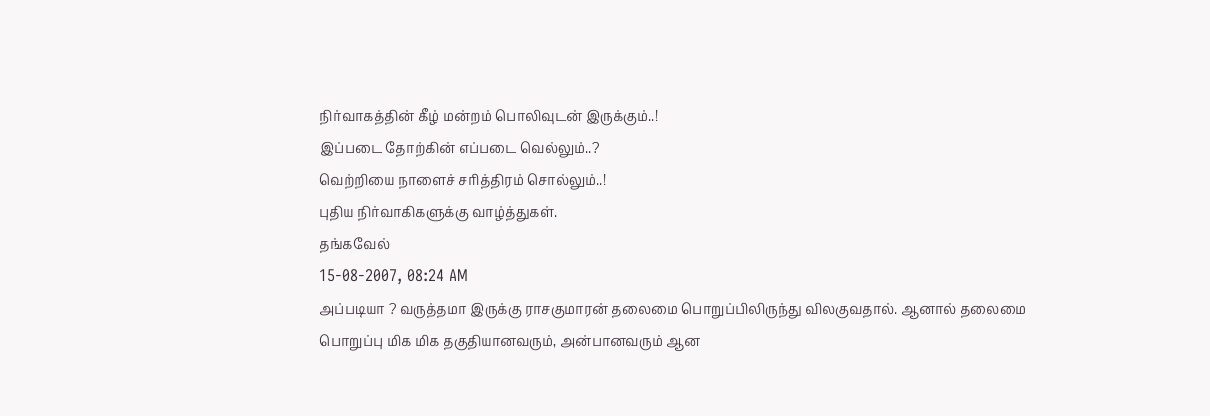நிர்வாகத்தின் கீழ் மன்றம் பொலிவுடன் இருக்கும்..!
இப்படை தோற்கின் எப்படை வெல்லும்..?
வெற்றியை நாளைச் சரித்திரம் சொல்லும்..!
புதிய நிர்வாகிகளுக்கு வாழ்த்துகள்.
தங்கவேல்
15-08-2007, 08:24 AM
அப்படியா ? வருத்தமா இருக்கு ராசகுமாரன் தலைமை பொறுப்பிலிருந்து விலகுவதால். ஆனால் தலைமை பொறுப்பு மிக மிக தகுதியானவரும், அன்பானவரும் ஆன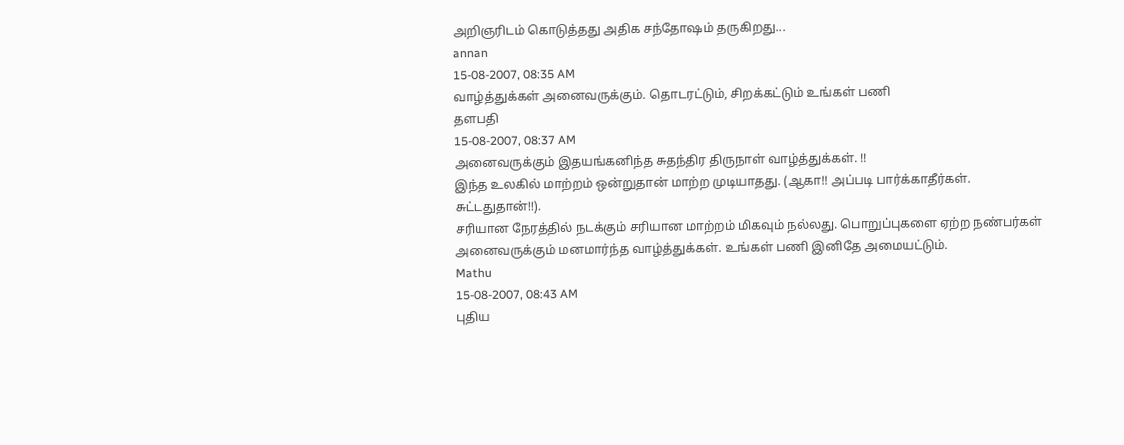அறிஞரிடம் கொடுத்தது அதிக சந்தோஷம் தருகிறது...
annan
15-08-2007, 08:35 AM
வாழ்த்துக்கள் அனைவருக்கும். தொடரட்டும், சிறக்கட்டும் உங்கள் பணி
தளபதி
15-08-2007, 08:37 AM
அனைவருக்கும் இதயங்கனிந்த சுதந்திர திருநாள் வாழ்த்துக்கள். !!
இந்த உலகில் மாற்றம் ஒன்றுதான் மாற்ற முடியாதது. (ஆகா!! அப்படி பார்க்காதீர்கள். சுட்டதுதான்!!).
சரியான நேரத்தில் நடக்கும் சரியான மாற்றம் மிகவும் நல்லது. பொறுப்புகளை ஏற்ற நண்பர்கள் அனைவருக்கும் மனமார்ந்த வாழ்த்துக்கள். உங்கள் பணி இனிதே அமையட்டும்.
Mathu
15-08-2007, 08:43 AM
புதிய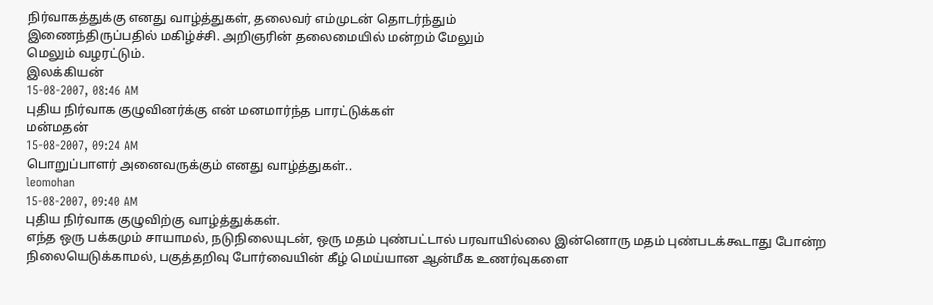நிர்வாகத்துக்கு எனது வாழ்த்துகள், தலைவர் எம்முடன் தொடர்ந்தும்
இணைந்திருப்பதில் மகிழ்ச்சி. அறிஞரின் தலைமையில் மன்றம் மேலும்
மெலும் வழரட்டும்.
இலக்கியன்
15-08-2007, 08:46 AM
புதிய நிர்வாக குழுவினர்க்கு என் மனமார்ந்த பாரட்டுக்கள்
மன்மதன்
15-08-2007, 09:24 AM
பொறுப்பாளர் அனைவருக்கும் எனது வாழ்த்துகள்..
leomohan
15-08-2007, 09:40 AM
புதிய நிர்வாக குழுவிற்கு வாழ்த்துக்கள்.
எந்த ஒரு பக்கமும் சாயாமல், நடுநிலையுடன், ஒரு மதம் புண்பட்டால் பரவாயில்லை இன்னொரு மதம் புண்படக்கூடாது போன்ற நிலையெடுக்காமல், பகுத்தறிவு போர்வையின் கீழ் மெய்யான ஆன்மீக உணர்வுகளை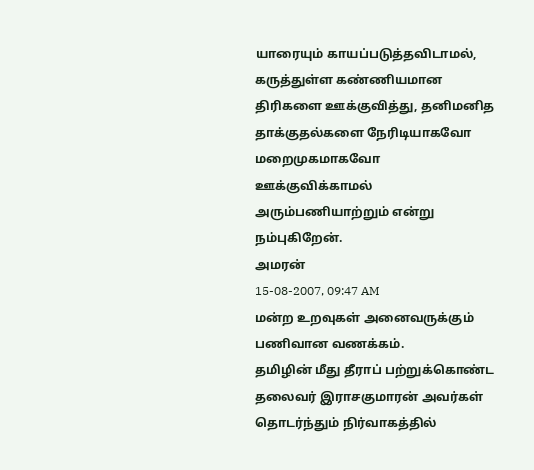யாரையும் காயப்படுத்தவிடாமல், கருத்துள்ள கண்ணியமான திரிகளை ஊக்குவித்து, தனிமனித தாக்குதல்களை நேரிடியாகவோ மறைமுகமாகவோ ஊக்குவிக்காமல் அரும்பணியாற்றும் என்று நம்புகிறேன்.
அமரன்
15-08-2007, 09:47 AM
மன்ற உறவுகள் அனைவருக்கும் பணிவான வணக்கம்.
தமிழின் மீது தீராப் பற்றுக்கொண்ட தலைவர் இராசகுமாரன் அவர்கள் தொடர்ந்தும் நிர்வாகத்தில்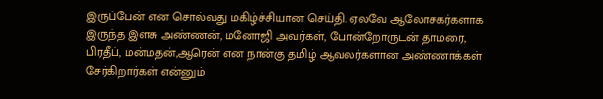இருப்பேன் என சொல்வது மகிழ்ச்சியான செய்தி. ஏலவே ஆலோசகர்களாக இருந்த இளசு அண்ணன், மனோஜி அவர்கள், போன்றோருடன் தாமரை, பிரதீப், மன்மதன்,ஆரென் என நான்கு தமிழ் ஆவலர்களான அண்ணாக்கள் சேர்கிறார்கள் என்னும்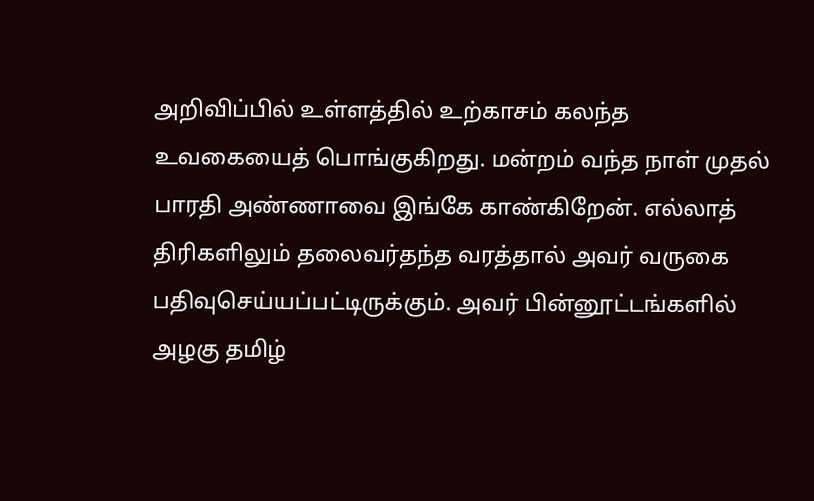அறிவிப்பில் உள்ளத்தில் உற்காசம் கலந்த உவகையைத் பொங்குகிறது. மன்றம் வந்த நாள் முதல் பாரதி அண்ணாவை இங்கே காண்கிறேன். எல்லாத் திரிகளிலும் தலைவர்தந்த வரத்தால் அவர் வருகை பதிவுசெய்யப்பட்டிருக்கும். அவர் பின்னூட்டங்களில் அழகு தமிழ்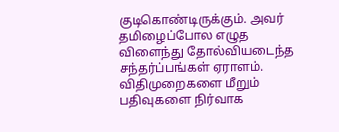குடிகொண்டிருக்கும். அவர் தமிழைப்போல எழுத விளைந்து தோல்வியடைந்த சந்தர்ப்பங்கள் ஏராளம். விதிமுறைகளை மீறும் பதிவுகளை நிர்வாக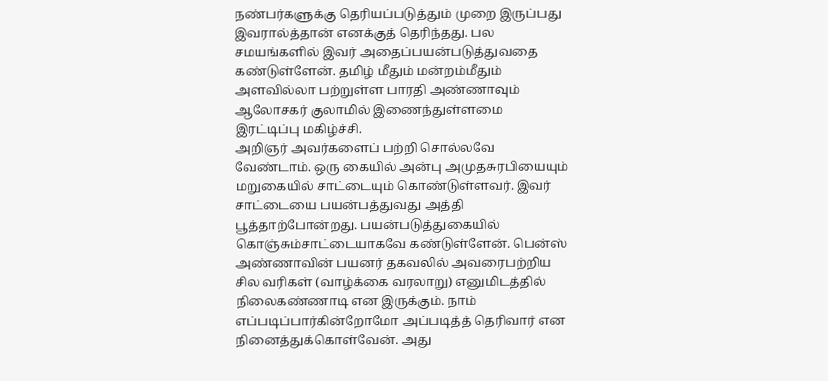நண்பர்களுக்கு தெரியப்படுத்தும் முறை இருப்பது இவரால்த்தான் எனக்குத் தெரிந்தது. பல சமயங்களில் இவர் அதைப்பயன்படுத்துவதை கண்டுள்ளேன். தமிழ் மீதும் மன்றம்மீதும் அளவில்லா பற்றுள்ள பாரதி அண்ணாவும் ஆலோசகர் குலாமில் இணைந்துள்ளமை இரட்டிப்பு மகிழ்ச்சி.
அறிஞர் அவர்களைப் பற்றி சொல்லவே வேண்டாம். ஒரு கையில் அன்பு அமுதசுரபியையும் மறுகையில் சாட்டையும் கொண்டுள்ளவர். இவர் சாட்டையை பயன்பத்துவது அத்தி பூத்தாற்போன்றது. பயன்படுத்துகையில் கொஞ்சும்சாட்டையாகவே கண்டுள்ளேன். பென்ஸ் அண்ணாவின் பயனர் தகவலில் அவரைபற்றிய சில வரிகள் (வாழ்க்கை வரலாறு) எனுமிடத்தில் நிலைகண்ணாடி என இருக்கும். நாம் எப்படிப்பார்கின்றோமோ அப்படித்த் தெரிவார் என நினைத்துக்கொள்வேன். அது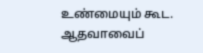உண்மையும் கூட. ஆதவாவைப்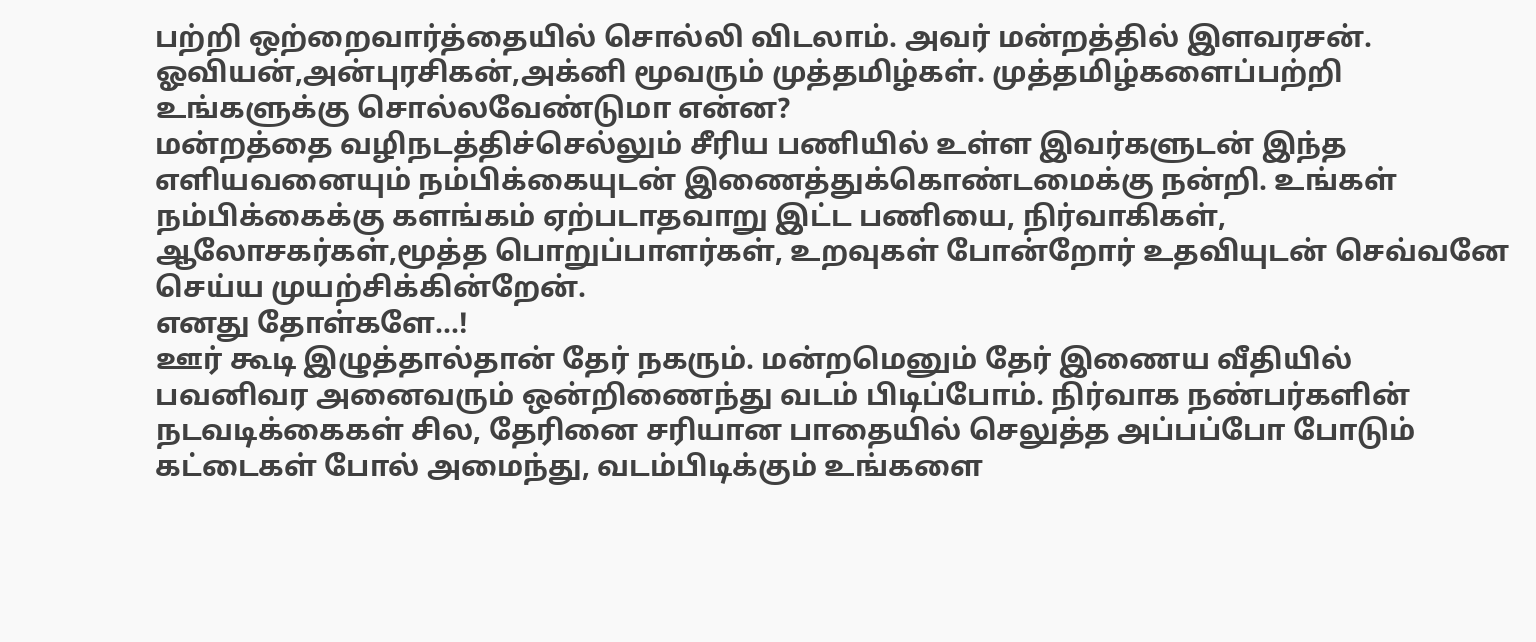பற்றி ஒற்றைவார்த்தையில் சொல்லி விடலாம். அவர் மன்றத்தில் இளவரசன். ஓவியன்,அன்புரசிகன்,அக்னி மூவரும் முத்தமிழ்கள். முத்தமிழ்களைப்பற்றி உங்களுக்கு சொல்லவேண்டுமா என்ன?
மன்றத்தை வழிநடத்திச்செல்லும் சீரிய பணியில் உள்ள இவர்களுடன் இந்த எளியவனையும் நம்பிக்கையுடன் இணைத்துக்கொண்டமைக்கு நன்றி. உங்கள் நம்பிக்கைக்கு களங்கம் ஏற்படாதவாறு இட்ட பணியை, நிர்வாகிகள், ஆலோசகர்கள்,மூத்த பொறுப்பாளர்கள், உறவுகள் போன்றோர் உதவியுடன் செவ்வனே செய்ய முயற்சிக்கின்றேன்.
எனது தோள்களே...!
ஊர் கூடி இழுத்தால்தான் தேர் நகரும். மன்றமெனும் தேர் இணைய வீதியில் பவனிவர அனைவரும் ஒன்றிணைந்து வடம் பிடிப்போம். நிர்வாக நண்பர்களின் நடவடிக்கைகள் சில, தேரினை சரியான பாதையில் செலுத்த அப்பப்போ போடும் கட்டைகள் போல் அமைந்து, வடம்பிடிக்கும் உங்களை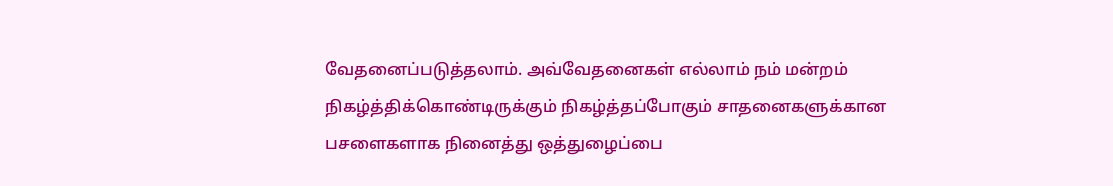வேதனைப்படுத்தலாம். அவ்வேதனைகள் எல்லாம் நம் மன்றம் நிகழ்த்திக்கொண்டிருக்கும் நிகழ்த்தப்போகும் சாதனைகளுக்கான பசளைகளாக நினைத்து ஒத்துழைப்பை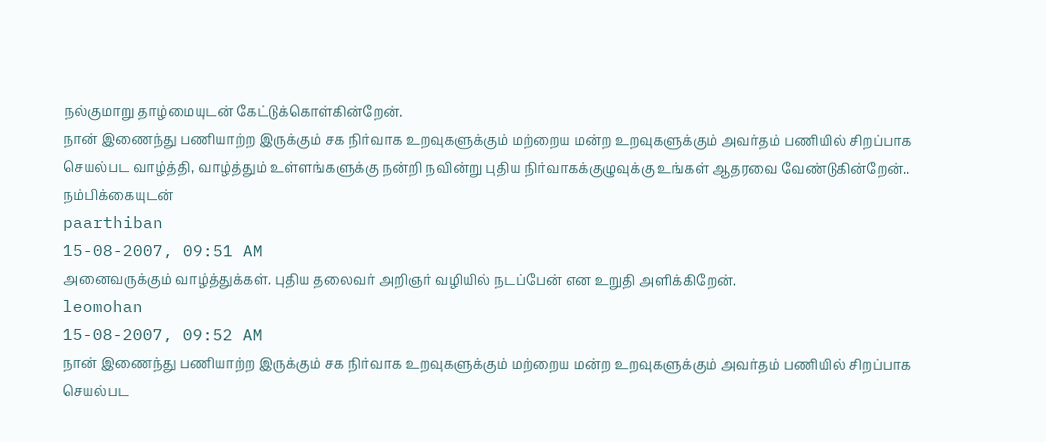நல்குமாறு தாழ்மையுடன் கேட்டுக்கொள்கின்றேன்.
நான் இணைந்து பணியாற்ற இருக்கும் சக நிர்வாக உறவுகளுக்கும் மற்றைய மன்ற உறவுகளுக்கும் அவர்தம் பணியில் சிறப்பாக செயல்பட வாழ்த்தி, வாழ்த்தும் உள்ளங்களுக்கு நன்றி நவின்று புதிய நிர்வாகக்குழுவுக்கு உங்கள் ஆதரவை வேண்டுகின்றேன்..
நம்பிக்கையுடன்
paarthiban
15-08-2007, 09:51 AM
அனைவருக்கும் வாழ்த்துக்கள். புதிய தலைவர் அறிஞர் வழியில் நடப்பேன் என உறுதி அளிக்கிறேன்.
leomohan
15-08-2007, 09:52 AM
நான் இணைந்து பணியாற்ற இருக்கும் சக நிர்வாக உறவுகளுக்கும் மற்றைய மன்ற உறவுகளுக்கும் அவர்தம் பணியில் சிறப்பாக செயல்பட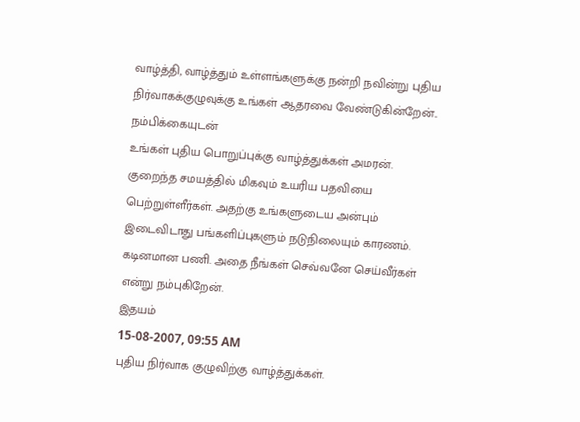வாழ்த்தி, வாழ்த்தும் உள்ளங்களுக்கு நன்றி நவின்று புதிய நிர்வாகக்குழுவுக்கு உங்கள் ஆதரவை வேண்டுகின்றேன்..
நம்பிக்கையுடன்
உங்கள் புதிய பொறுப்புக்கு வாழ்த்துக்கள் அமரன். குறைந்த சமயத்தில் மிகவும் உயரிய பதவியை பெற்றுள்ளீர்கள். அதற்கு உங்களுடைய அன்பும் இடைவிடாது பங்களிப்புகளும் நடுநிலையும் காரணம்.
கடினமான பணி. அதை நீங்கள் செவ்வனே செய்வீர்கள் என்று நம்புகிறேன்.
இதயம்
15-08-2007, 09:55 AM
புதிய நிர்வாக குழுவிற்கு வாழ்த்துக்கள்.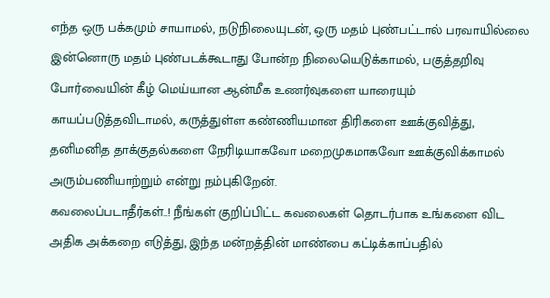எந்த ஒரு பக்கமும் சாயாமல், நடுநிலையுடன், ஒரு மதம் புண்பட்டால் பரவாயில்லை இன்னொரு மதம் புண்படக்கூடாது போன்ற நிலையெடுக்காமல், பகுத்தறிவு போர்வையின் கீழ் மெய்யான ஆன்மீக உணர்வுகளை யாரையும் காயப்படுத்தவிடாமல், கருத்துள்ள கண்ணியமான திரிகளை ஊக்குவித்து, தனிமனித தாக்குதல்களை நேரிடியாகவோ மறைமுகமாகவோ ஊக்குவிக்காமல் அரும்பணியாற்றும் என்று நம்புகிறேன்.
கவலைப்படாதீர்கள்..! நீங்கள் குறிப்பிட்ட கவலைகள் தொடர்பாக உங்களை விட அதிக அக்கறை எடுத்து, இந்த மன்றத்தின் மாண்பை கட்டிக்காப்பதில்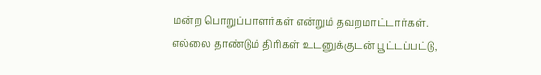மன்ற பொறுப்பாளர்கள் என்றும் தவறமாட்டார்கள்.
எல்லை தாண்டும் திரிகள் உடனுக்குடன் பூட்டப்பட்டு,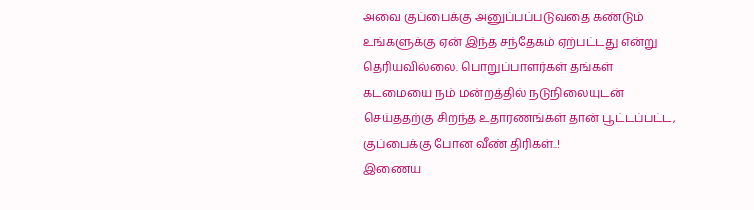அவை குப்பைக்கு அனுப்பப்படுவதை கண்டும் உங்களுக்கு ஏன் இந்த சந்தேகம் ஏற்பட்டது என்று தெரியவில்லை. பொறுப்பாளர்கள் தங்கள் கடமையை நம் மன்றத்தில் நடுநிலையுடன் செய்ததற்கு சிறந்த உதாரணங்கள் தான் பூட்டப்பட்ட, குப்பைக்கு போன வீண் திரிகள்..!
இணைய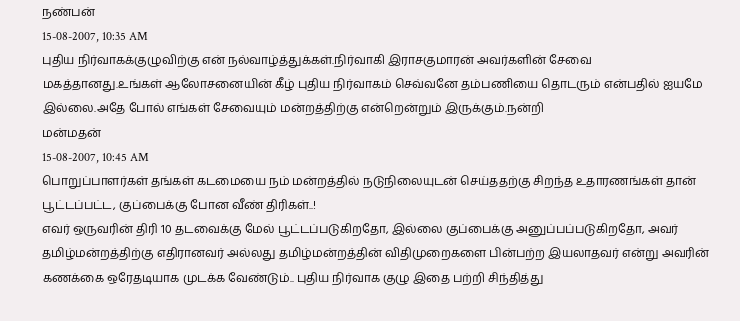நண்பன்
15-08-2007, 10:35 AM
புதிய நிர்வாகக்குழுவிற்கு என் நல்வாழ்த்துக்கள்.நிர்வாகி இராசகுமாரன் அவர்களின் சேவை மகத்தானது.உங்கள் ஆலோசனையின் கீழ் புதிய நிர்வாகம் செவ்வனே தம்பணியை தொடரும் என்பதில் ஐயமே இல்லை.அதே போல் எங்கள் சேவையும் மன்றத்திற்கு என்றென்றும் இருக்கும்.நன்றி
மன்மதன்
15-08-2007, 10:45 AM
பொறுப்பாளர்கள் தங்கள் கடமையை நம் மன்றத்தில் நடுநிலையுடன் செய்ததற்கு சிறந்த உதாரணங்கள் தான் பூட்டப்பட்ட, குப்பைக்கு போன வீண் திரிகள்..!
எவர் ஒருவரின் திரி 10 தடவைக்கு மேல் பூட்டப்படுகிறதோ, இல்லை குப்பைக்கு அனுப்பப்படுகிறதோ, அவர் தமிழ்மன்றத்திற்கு எதிரானவர் அல்லது தமிழ்மன்றத்தின் விதிமுறைகளை பின்பற்ற இயலாதவர் என்று அவரின் கணக்கை ஒரேதடியாக முடக்க வேண்டும்.. புதிய நிர்வாக குழு இதை பற்றி சிந்தித்து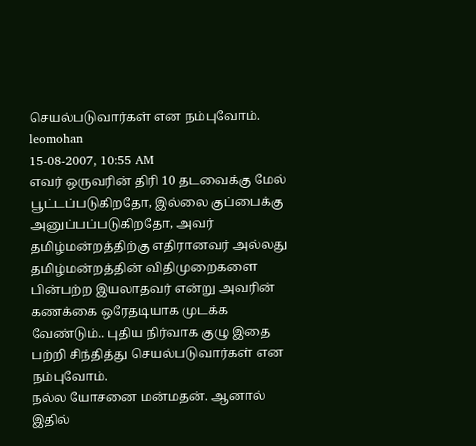செயல்படுவார்கள் என நம்புவோம்.
leomohan
15-08-2007, 10:55 AM
எவர் ஒருவரின் திரி 10 தடவைக்கு மேல் பூட்டப்படுகிறதோ, இல்லை குப்பைக்கு அனுப்பப்படுகிறதோ, அவர் தமிழ்மன்றத்திற்கு எதிரானவர் அல்லது தமிழ்மன்றத்தின் விதிமுறைகளை பின்பற்ற இயலாதவர் என்று அவரின் கணக்கை ஒரேதடியாக முடக்க வேண்டும்.. புதிய நிர்வாக குழு இதை பற்றி சிந்தித்து செயல்படுவார்கள் என நம்புவோம்.
நல்ல யோசனை மன்மதன். ஆனால் இதில்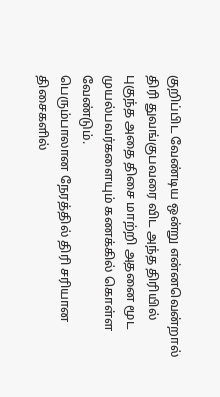குறிப்பிட வேண்டிய ஒன்று என்னவென்றால் திரி துவங்குபவரை விட அந்த திரியில் புகுந்த அதை திசை மாற்றி அதனை மூட முயல்பவர்களையும் கணக்கில் கொள்ள வேண்டும்.
பெரும்பாலான நேரத்தில் திரி சரியான திசைகளில்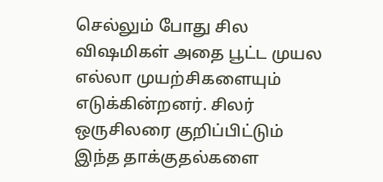செல்லும் போது சில விஷமிகள் அதை பூட்ட முயல எல்லா முயற்சிகளையும் எடுக்கின்றனர். சிலர் ஒருசிலரை குறிப்பிட்டும் இந்த தாக்குதல்களை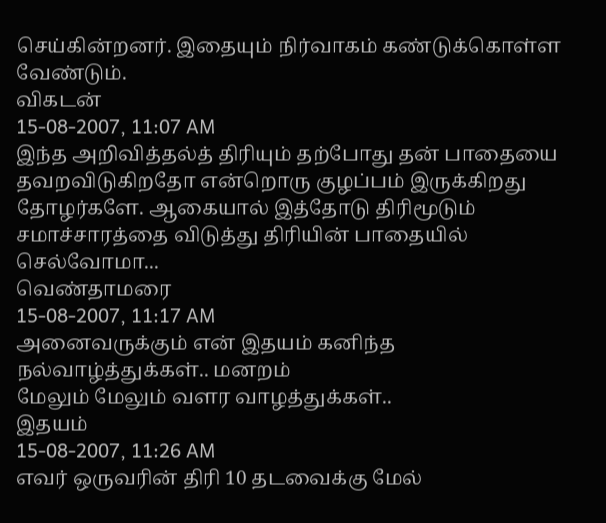செய்கின்றனர். இதையும் நிர்வாகம் கண்டுக்கொள்ள வேண்டும்.
விகடன்
15-08-2007, 11:07 AM
இந்த அறிவித்தல்த் திரியும் தற்போது தன் பாதையை தவறவிடுகிறதோ என்றொரு குழப்பம் இருக்கிறது தோழர்களே. ஆகையால் இத்தோடு திரிமூடும் சமாச்சாரத்தை விடுத்து திரியின் பாதையில் செல்வோமா...
வெண்தாமரை
15-08-2007, 11:17 AM
அனைவருக்கும் என் இதயம் கனிந்த நல்வாழ்த்துக்கள்.. மனறம்
மேலும் மேலும் வளர வாழத்துக்கள்..
இதயம்
15-08-2007, 11:26 AM
எவர் ஒருவரின் திரி 10 தடவைக்கு மேல்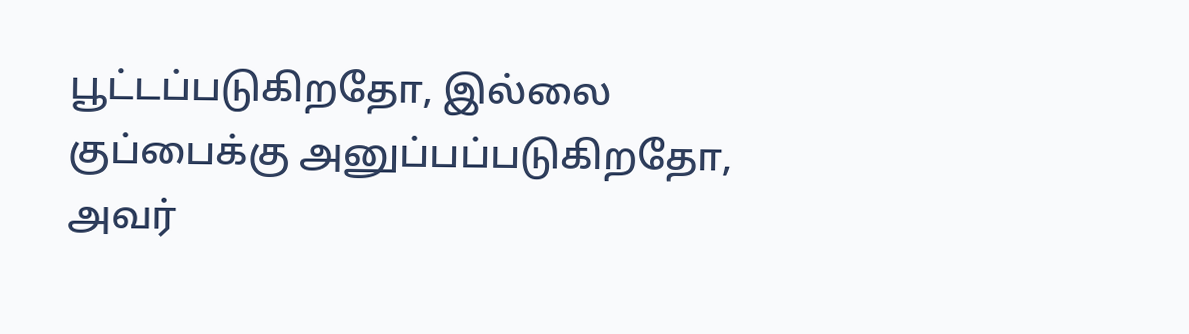பூட்டப்படுகிறதோ, இல்லை குப்பைக்கு அனுப்பப்படுகிறதோ, அவர்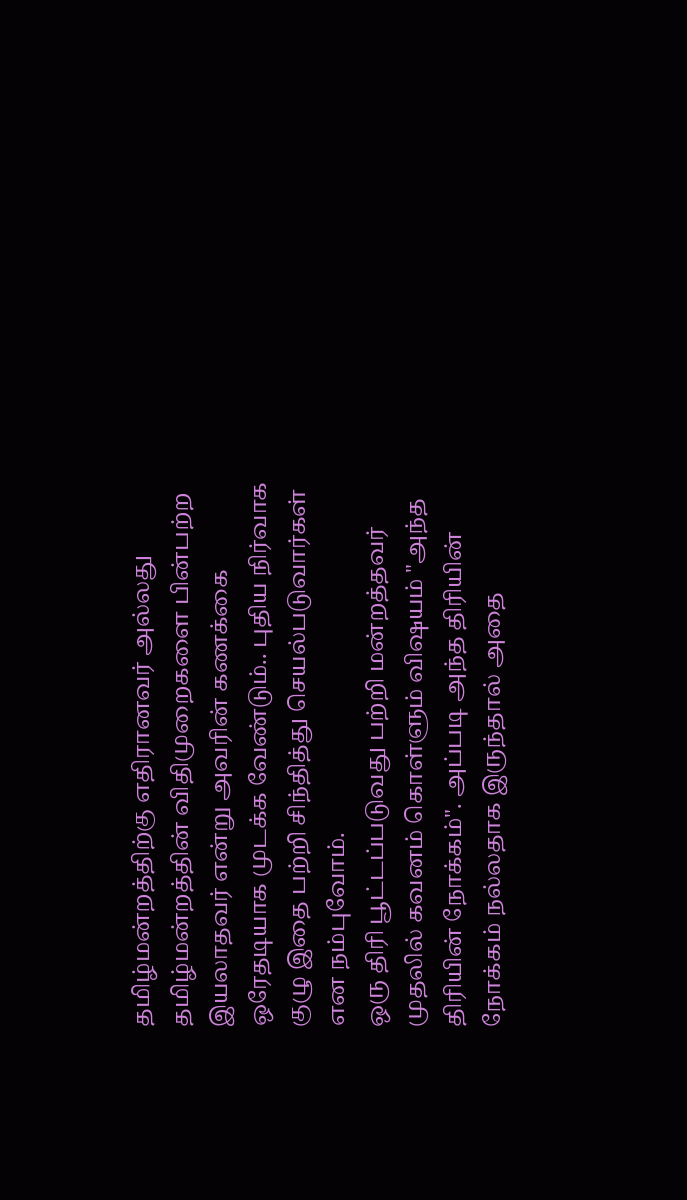தமிழ்மன்றத்திற்கு எதிரானவர் அல்லது தமிழ்மன்றத்தின் விதிமுறைகளை பின்பற்ற இயலாதவர் என்று அவரின் கணக்கை ஒரேதடியாக முடக்க வேண்டும்.. புதிய நிர்வாக குழு இதை பற்றி சிந்தித்து செயல்படுவார்கள் என நம்புவோம்.
ஒரு திரி பூட்டப்படுவது பற்றி மன்றத்தவர் முதலில் கவனம் கொள்ளும் விஷயம் "அந்த திரியின் நோக்கம்". அப்படி அந்த திரியின் நோக்கம் நல்லதாக இருந்தால் அதை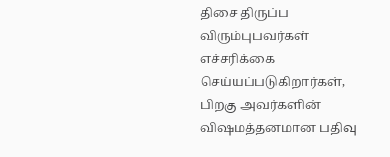திசை திருப்ப விரும்புபவர்கள் எச்சரிக்கை செய்யப்படுகிறார்கள், பிறகு அவர்களின் விஷமத்தனமான பதிவு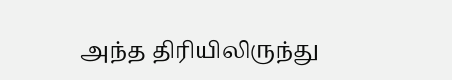அந்த திரியிலிருந்து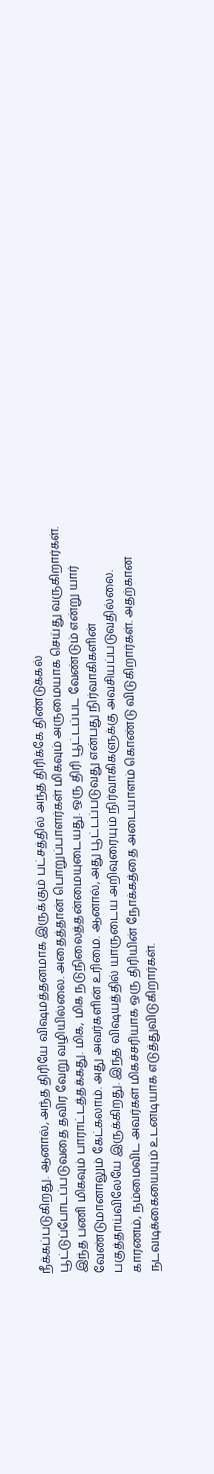நீக்கப்படுகிறது. ஆனால், அந்த திரியே விஷமத்தனமாக இருக்கும் பட்சத்தில் அந்த திரிக்கே திண்டுக்கல் பூட்டுப்போடப்படுவதை தவிர வேறு வழியில்லை. அதைத்தான் பொறுப்பாளர்கள் மிகவும் அருமையாக செய்து வருகிறார்கள். இந்த பணி மிகவும் பாராட்டத்தக்கது. மிக, மிக நடுநிலைத்தன்மையுடையது. ஒரு திரி பூட்டப்பட வேண்டும் என்று யார் வேண்டுமானாலும் கேட்கலாம். அது அவர்களின் உரிமை. ஆனால், அது பூட்டப்படுவது என்பது நிர்வாகிகளின் பகுத்தாய்விலேயே இருக்கிறது. இந்த விஷயத்தில் யாருடைய அறிவுரையும் நிர்வாகிகளுக்கு அவசியப்படுவதில்லை. காரணம், நம்மைவிட அவர்கள் மிகச்சரியாக ஒரு திரியின் நோக்கத்தை அடையாளம் கொண்டு விடுகிறார்கள். அதற்கான நடவடிக்கையையும் உடனடியாக எடுத்துவிடுகிறார்கள்.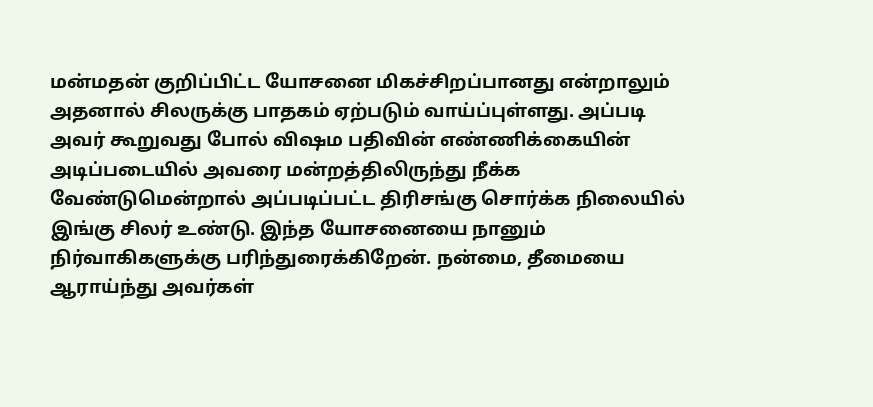மன்மதன் குறிப்பிட்ட யோசனை மிகச்சிறப்பானது என்றாலும் அதனால் சிலருக்கு பாதகம் ஏற்படும் வாய்ப்புள்ளது. அப்படி அவர் கூறுவது போல் விஷம பதிவின் எண்ணிக்கையின் அடிப்படையில் அவரை மன்றத்திலிருந்து நீக்க வேண்டுமென்றால் அப்படிப்பட்ட திரிசங்கு சொர்க்க நிலையில் இங்கு சிலர் உண்டு. இந்த யோசனையை நானும் நிர்வாகிகளுக்கு பரிந்துரைக்கிறேன். நன்மை, தீமையை ஆராய்ந்து அவர்கள்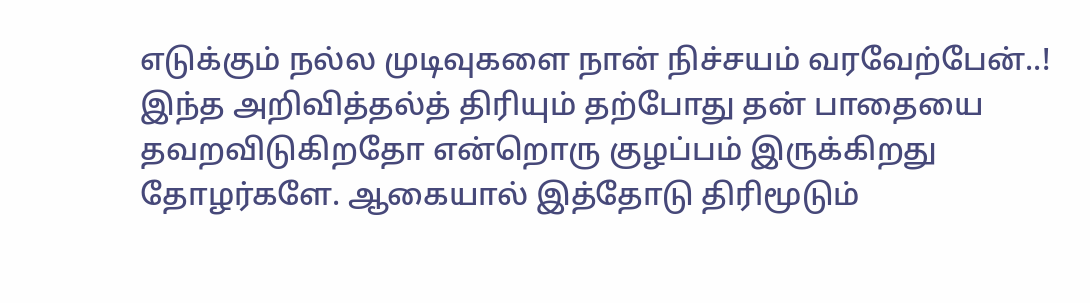எடுக்கும் நல்ல முடிவுகளை நான் நிச்சயம் வரவேற்பேன்..!
இந்த அறிவித்தல்த் திரியும் தற்போது தன் பாதையை தவறவிடுகிறதோ என்றொரு குழப்பம் இருக்கிறது தோழர்களே. ஆகையால் இத்தோடு திரிமூடும்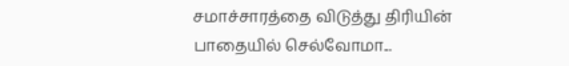சமாச்சாரத்தை விடுத்து திரியின் பாதையில் செல்வோமா...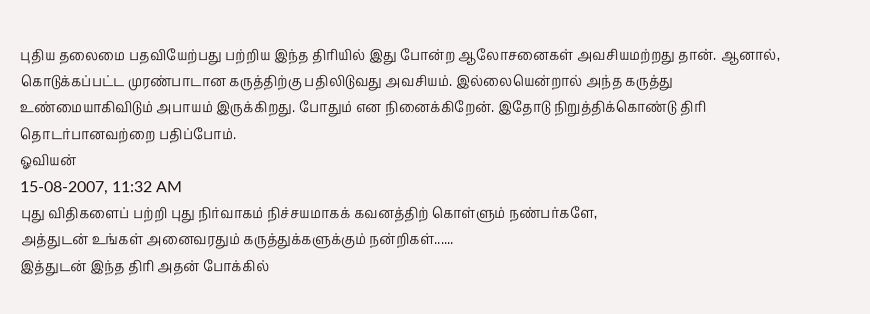புதிய தலைமை பதவியேற்பது பற்றிய இந்த திரியில் இது போன்ற ஆலோசனைகள் அவசியமற்றது தான். ஆனால், கொடுக்கப்பட்ட முரண்பாடான கருத்திற்கு பதிலிடுவது அவசியம். இல்லையென்றால் அந்த கருத்து உண்மையாகிவிடும் அபாயம் இருக்கிறது. போதும் என நினைக்கிறேன். இதோடு நிறுத்திக்கொண்டு திரி தொடர்பானவற்றை பதிப்போம்.
ஓவியன்
15-08-2007, 11:32 AM
புது விதிகளைப் பற்றி புது நிர்வாகம் நிச்சயமாகக் கவனத்திற் கொள்ளும் நண்பர்களே,
அத்துடன் உங்கள் அனைவரதும் கருத்துக்களுக்கும் நன்றிகள்......
இத்துடன் இந்த திரி அதன் போக்கில்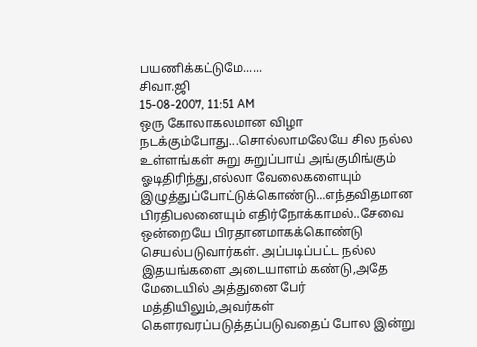பயணிக்கட்டுமே......
சிவா.ஜி
15-08-2007, 11:51 AM
ஒரு கோலாகலமான விழா நடக்கும்போது...சொல்லாமலேயே சில நல்ல உள்ளங்கள் சுறு சுறுப்பாய் அங்குமிங்கும் ஓடிதிரிந்து,எல்லா வேலைகளையும் இழுத்துப்போட்டுக்கொண்டு...எந்தவிதமான பிரதிபலனையும் எதிர்நோக்காமல்..சேவை ஒன்றையே பிரதானமாகக்கொண்டு செயல்படுவார்கள். அப்படிப்பட்ட நல்ல இதயங்களை அடையாளம் கண்டு,அதே மேடையில் அத்துனை பேர் மத்தியிலும்,அவர்கள் கௌரவரப்படுத்தப்படுவதைப் போல இன்று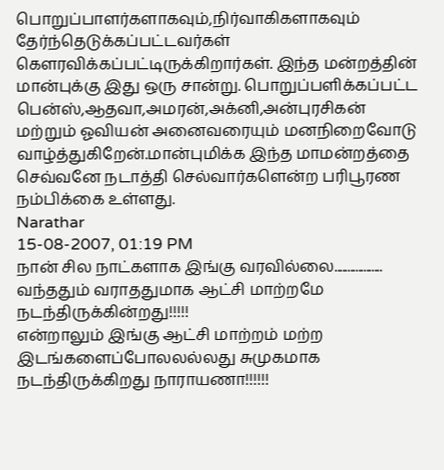பொறுப்பாளர்களாகவும்,நிர்வாகிகளாகவும் தேர்ந்தெடுக்கப்பட்டவர்கள் கௌரவிக்கப்பட்டிருக்கிறார்கள். இந்த மன்றத்தின் மான்புக்கு இது ஒரு சான்று. பொறுப்பளிக்கப்பட்ட பென்ஸ்,ஆதவா,அமரன்,அக்னி,அன்புரசிகன் மற்றும் ஓவியன் அனைவரையும் மனநிறைவோடு வாழ்த்துகிறேன்.மான்புமிக்க இந்த மாமன்றத்தை செவ்வனே நடாத்தி செல்வார்களென்ற பரிபூரண நம்பிக்கை உள்ளது.
Narathar
15-08-2007, 01:19 PM
நான் சில நாட்களாக இங்கு வரவில்லை..................
வந்ததும் வராததுமாக ஆட்சி மாற்றமே நடந்திருக்கின்றது!!!!!
என்றாலும் இங்கு ஆட்சி மாற்றம் மற்ற இடங்களைப்போலலல்லது சுமுகமாக நடந்திருக்கிறது நாராயணா!!!!!!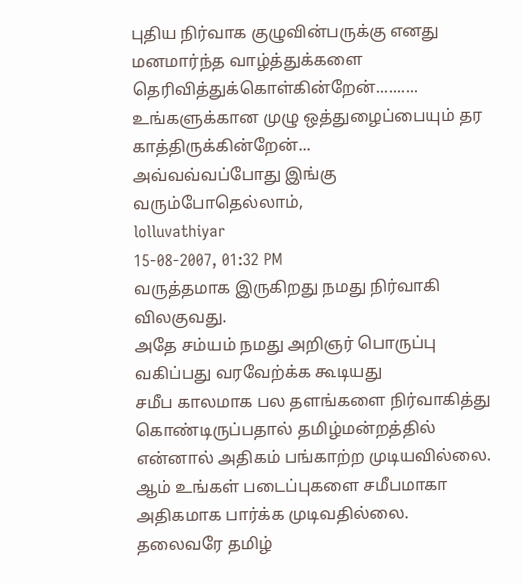புதிய நிர்வாக குழுவின்பருக்கு எனது மனமார்ந்த வாழ்த்துக்களை தெரிவித்துக்கொள்கின்றேன்..........
உங்களுக்கான முழு ஒத்துழைப்பையும் தர காத்திருக்கின்றேன்...
அவ்வவ்வப்போது இங்கு வரும்போதெல்லாம்,
lolluvathiyar
15-08-2007, 01:32 PM
வருத்தமாக இருகிறது நமது நிர்வாகி விலகுவது.
அதே சம்யம் நமது அறிஞர் பொருப்பு வகிப்பது வரவேற்க்க கூடியது
சமீப காலமாக பல தளங்களை நிர்வாகித்து கொண்டிருப்பதால் தமிழ்மன்றத்தில் என்னால் அதிகம் பங்காற்ற முடியவில்லை.
ஆம் உங்கள் படைப்புகளை சமீபமாகா அதிகமாக பார்க்க முடிவதில்லை.
தலைவரே தமிழ்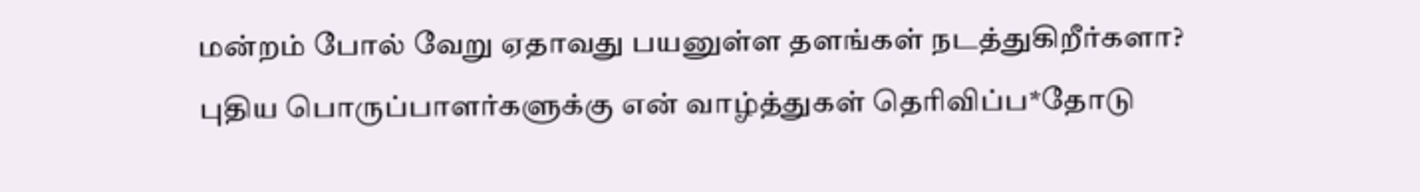மன்றம் போல் வேறு ஏதாவது பயனுள்ள தளங்கள் நடத்துகிறீர்களா?
புதிய பொருப்பாளர்களுக்கு என் வாழ்த்துகள் தெரிவிப்ப*தோடு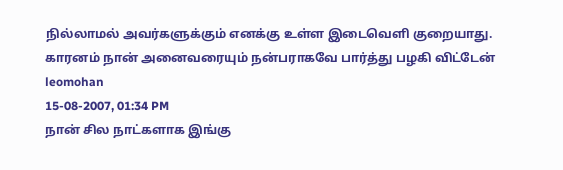நில்லாமல் அவர்களுக்கும் எனக்கு உள்ள இடைவெளி குறையாது. காரனம் நான் அனைவரையும் நன்பராகவே பார்த்து பழகி விட்டேன்
leomohan
15-08-2007, 01:34 PM
நான் சில நாட்களாக இங்கு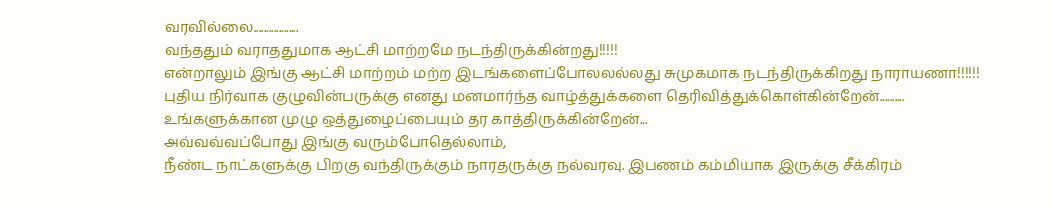வரவில்லை..................
வந்ததும் வராததுமாக ஆட்சி மாற்றமே நடந்திருக்கின்றது!!!!!
என்றாலும் இங்கு ஆட்சி மாற்றம் மற்ற இடங்களைப்போலலல்லது சுமுகமாக நடந்திருக்கிறது நாராயணா!!!!!!
புதிய நிர்வாக குழுவின்பருக்கு எனது மனமார்ந்த வாழ்த்துக்களை தெரிவித்துக்கொள்கின்றேன்..........
உங்களுக்கான முழு ஒத்துழைப்பையும் தர காத்திருக்கின்றேன்...
அவ்வவ்வப்போது இங்கு வரும்போதெல்லாம்,
நீண்ட நாட்களுக்கு பிறகு வந்திருக்கும் நாரதருக்கு நல்வரவு. இபணம் கம்மியாக இருக்கு சீக்கிரம்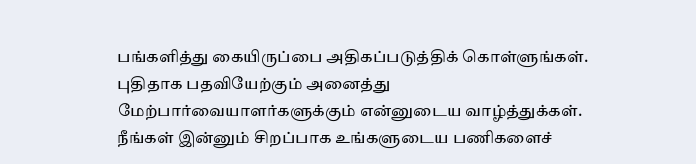பங்களித்து கையிருப்பை அதிகப்படுத்திக் கொள்ளுங்கள்.
புதிதாக பதவியேற்கும் அனைத்து மேற்பார்வையாளர்களுக்கும் என்னுடைய வாழ்த்துக்கள். நீங்கள் இன்னும் சிறப்பாக உங்களுடைய பணிகளைச்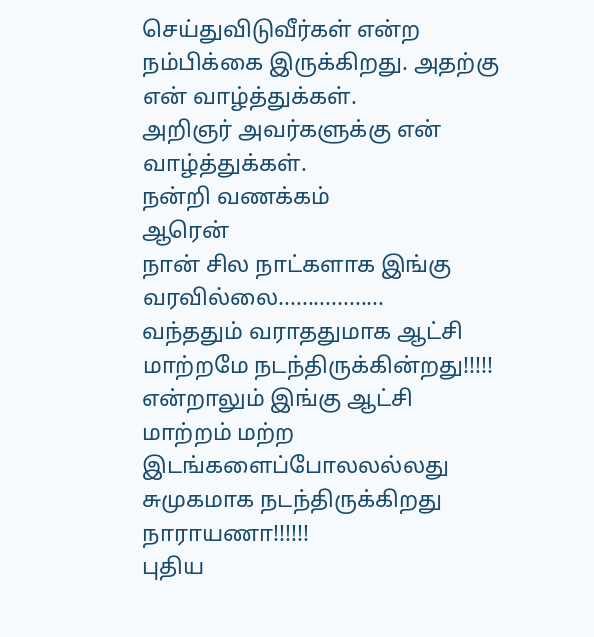செய்துவிடுவீர்கள் என்ற நம்பிக்கை இருக்கிறது. அதற்கு என் வாழ்த்துக்கள்.
அறிஞர் அவர்களுக்கு என் வாழ்த்துக்கள்.
நன்றி வணக்கம்
ஆரென்
நான் சில நாட்களாக இங்கு வரவில்லை..................
வந்ததும் வராததுமாக ஆட்சி மாற்றமே நடந்திருக்கின்றது!!!!!
என்றாலும் இங்கு ஆட்சி மாற்றம் மற்ற இடங்களைப்போலலல்லது சுமுகமாக நடந்திருக்கிறது நாராயணா!!!!!!
புதிய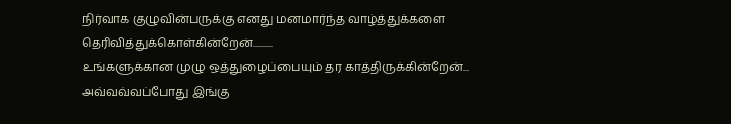நிர்வாக குழுவின்பருக்கு எனது மனமார்ந்த வாழ்த்துக்களை தெரிவித்துக்கொள்கின்றேன்..........
உங்களுக்கான முழு ஒத்துழைப்பையும் தர காத்திருக்கின்றேன்...
அவ்வவ்வப்போது இங்கு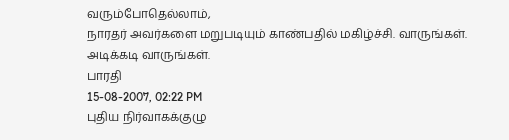வரும்போதெல்லாம்,
நாரதர் அவர்களை மறுபடியும் காண்பதில் மகிழ்ச்சி. வாருங்கள். அடிக்கடி வாருங்கள்.
பாரதி
15-08-2007, 02:22 PM
புதிய நிர்வாகக்குழு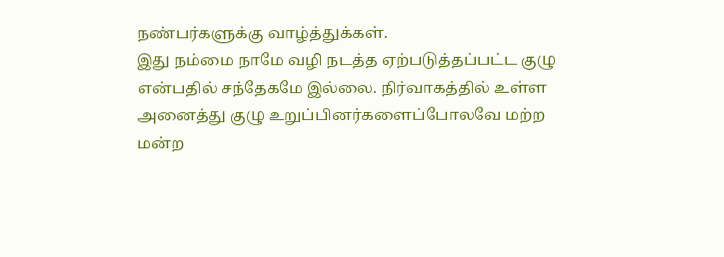நண்பர்களுக்கு வாழ்த்துக்கள்.
இது நம்மை நாமே வழி நடத்த ஏற்படுத்தப்பட்ட குழு என்பதில் சந்தேகமே இல்லை. நிர்வாகத்தில் உள்ள அனைத்து குழு உறுப்பினர்களைப்போலவே மற்ற மன்ற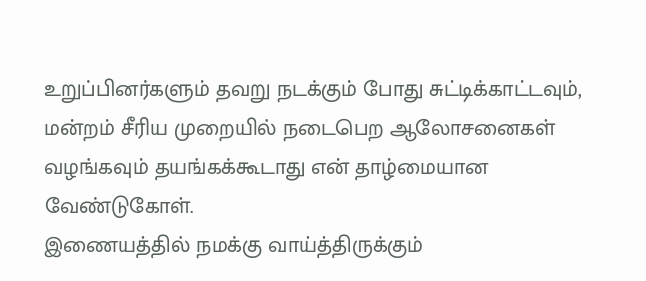உறுப்பினர்களும் தவறு நடக்கும் போது சுட்டிக்காட்டவும், மன்றம் சீரிய முறையில் நடைபெற ஆலோசனைகள் வழங்கவும் தயங்கக்கூடாது என் தாழ்மையான வேண்டுகோள்.
இணையத்தில் நமக்கு வாய்த்திருக்கும்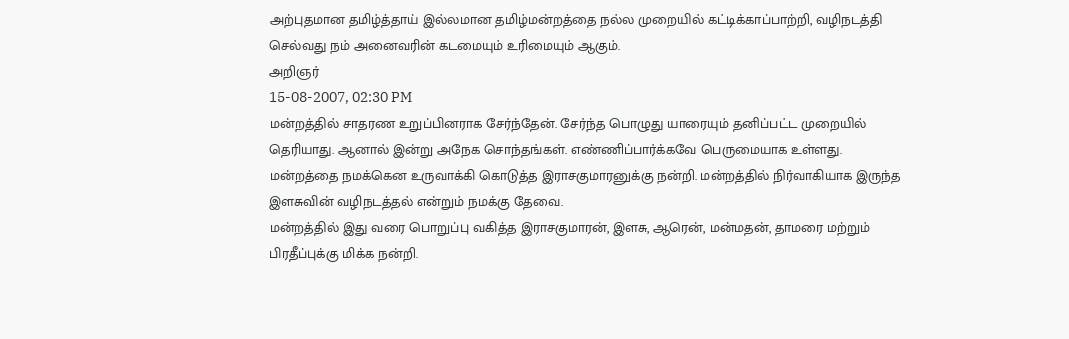அற்புதமான தமிழ்த்தாய் இல்லமான தமிழ்மன்றத்தை நல்ல முறையில் கட்டிக்காப்பாற்றி, வழிநடத்தி செல்வது நம் அனைவரின் கடமையும் உரிமையும் ஆகும்.
அறிஞர்
15-08-2007, 02:30 PM
மன்றத்தில் சாதரண உறுப்பினராக சேர்ந்தேன். சேர்ந்த பொழுது யாரையும் தனிப்பட்ட முறையில் தெரியாது. ஆனால் இன்று அநேக சொந்தங்கள். எண்ணிப்பார்க்கவே பெருமையாக உள்ளது. மன்றத்தை நமக்கென உருவாக்கி கொடுத்த இராசகுமாரனுக்கு நன்றி. மன்றத்தில் நிர்வாகியாக இருந்த இளசுவின் வழிநடத்தல் என்றும் நமக்கு தேவை.
மன்றத்தில் இது வரை பொறுப்பு வகித்த இராசகுமாரன், இளசு, ஆரென், மன்மதன், தாமரை மற்றும் பிரதீப்புக்கு மிக்க நன்றி.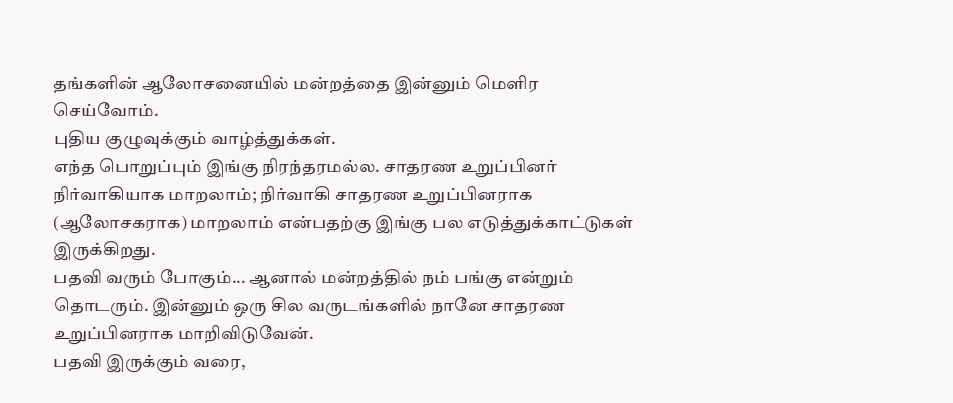தங்களின் ஆலோசனையில் மன்றத்தை இன்னும் மெளிர செய்வோம்.
புதிய குழுவுக்கும் வாழ்த்துக்கள்.
எந்த பொறுப்பும் இங்கு நிரந்தரமல்ல. சாதரண உறுப்பினர் நிர்வாகியாக மாறலாம்; நிர்வாகி சாதரண உறுப்பினராக (ஆலோசகராக) மாறலாம் என்பதற்கு இங்கு பல எடுத்துக்காட்டுகள் இருக்கிறது.
பதவி வரும் போகும்... ஆனால் மன்றத்தில் நம் பங்கு என்றும் தொடரும். இன்னும் ஒரு சில வருடங்களில் நானே சாதரண உறுப்பினராக மாறிவிடுவேன்.
பதவி இருக்கும் வரை,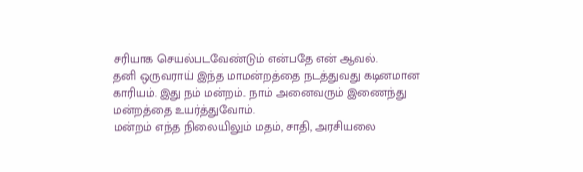சரியாக செயல்படவேண்டும் என்பதே என் ஆவல்.
தனி ஒருவராய் இந்த மாமன்றத்தை நடத்துவது கடினமான காரியம். இது நம் மன்றம்.. நாம் அனைவரும் இணைந்து மன்றத்தை உயர்த்துவோம்.
மன்றம் எந்த நிலையிலும் மதம், சாதி, அரசியலை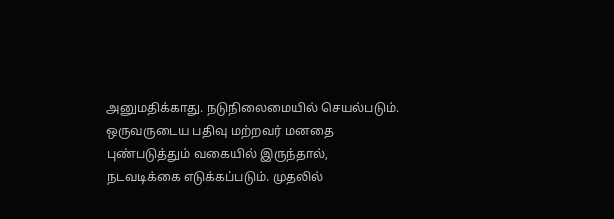அனுமதிக்காது. நடுநிலைமையில் செயல்படும்.
ஒருவருடைய பதிவு மற்றவர் மனதை புண்படுத்தும் வகையில் இருந்தால், நடவடிக்கை எடுக்கப்படும். முதலில்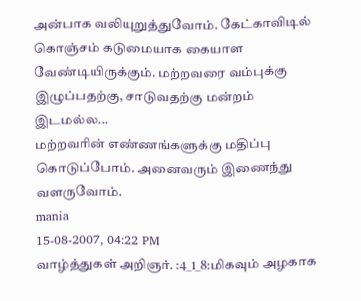அன்பாக வலியுறுத்துவோம். கேட்காவிடில் கொஞ்சம் கடுமையாக கையாள வேண்டியிருக்கும். மற்றவரை வம்புக்கு இழுப்பதற்கு, சாடுவதற்கு மன்றம் இடமல்ல...
மற்றவரின் எண்ணங்களுக்கு மதிப்பு கொடுப்போம். அனைவரும் இணைந்து வளருவோம்.
mania
15-08-2007, 04:22 PM
வாழ்த்துகள் அறிஞர். :4_1_8:மிகவும் அழகாக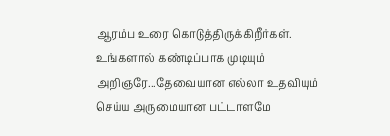ஆரம்ப உரை கொடுத்திருக்கிறீர்கள். உங்களால் கண்டிப்பாக முடியும் அறிஞரே...தேவையான எல்லா உதவியும் செய்ய அருமையான பட்டாளமே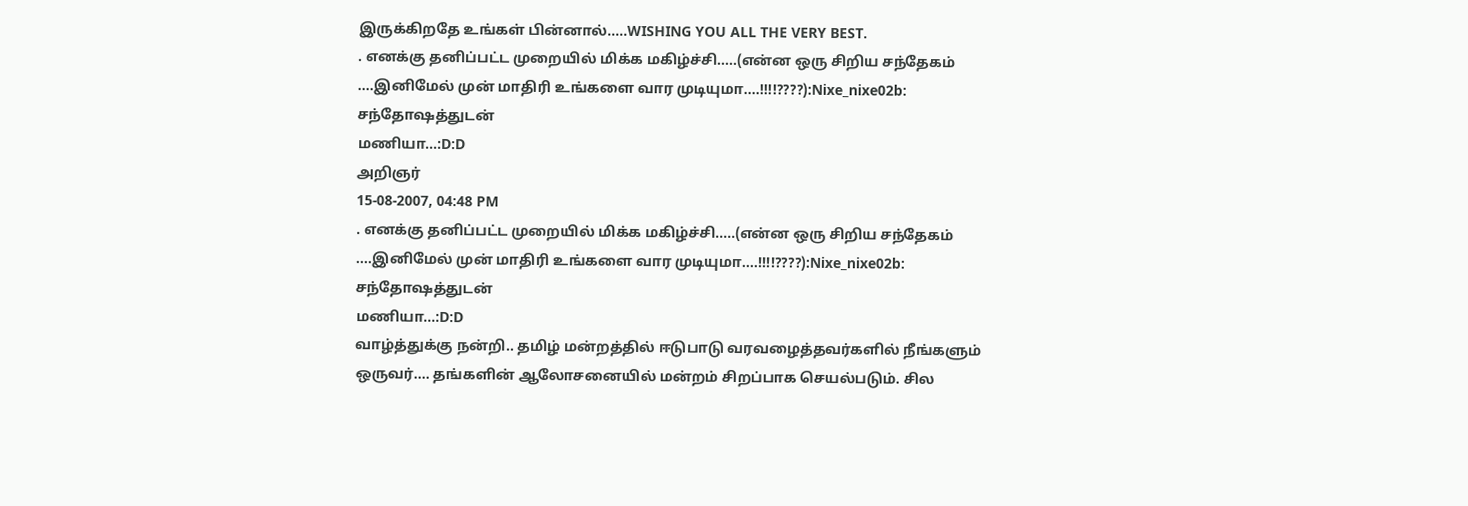இருக்கிறதே உங்கள் பின்னால்.....WISHING YOU ALL THE VERY BEST.
. எனக்கு தனிப்பட்ட முறையில் மிக்க மகிழ்ச்சி.....(என்ன ஒரு சிறிய சந்தேகம் ....இனிமேல் முன் மாதிரி உங்களை வார முடியுமா....!!!!????):Nixe_nixe02b:
சந்தோஷத்துடன்
மணியா...:D:D
அறிஞர்
15-08-2007, 04:48 PM
. எனக்கு தனிப்பட்ட முறையில் மிக்க மகிழ்ச்சி.....(என்ன ஒரு சிறிய சந்தேகம் ....இனிமேல் முன் மாதிரி உங்களை வார முடியுமா....!!!!????):Nixe_nixe02b:
சந்தோஷத்துடன்
மணியா...:D:D
வாழ்த்துக்கு நன்றி.. தமிழ் மன்றத்தில் ஈடுபாடு வரவழைத்தவர்களில் நீங்களும் ஒருவர்.... தங்களின் ஆலோசனையில் மன்றம் சிறப்பாக செயல்படும். சில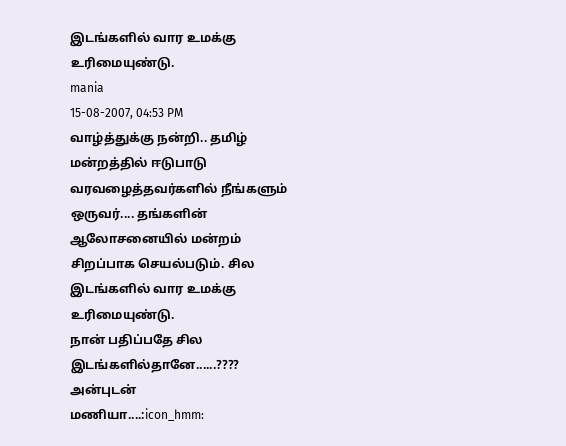இடங்களில் வார உமக்கு உரிமையுண்டு.
mania
15-08-2007, 04:53 PM
வாழ்த்துக்கு நன்றி.. தமிழ் மன்றத்தில் ஈடுபாடு வரவழைத்தவர்களில் நீங்களும் ஒருவர்.... தங்களின் ஆலோசனையில் மன்றம் சிறப்பாக செயல்படும். சில இடங்களில் வார உமக்கு உரிமையுண்டு.
நான் பதிப்பதே சில இடங்களில்தானே......????
அன்புடன்
மணியா....:icon_hmm: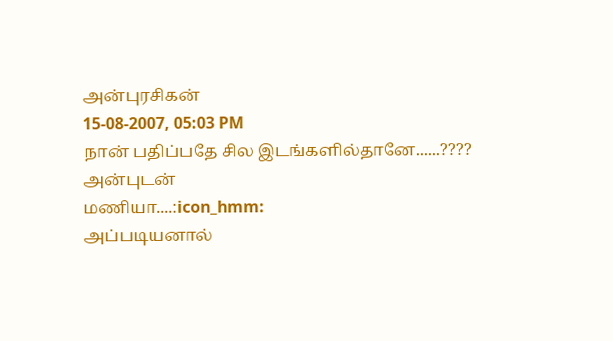அன்புரசிகன்
15-08-2007, 05:03 PM
நான் பதிப்பதே சில இடங்களில்தானே......????
அன்புடன்
மணியா....:icon_hmm:
அப்படியனால்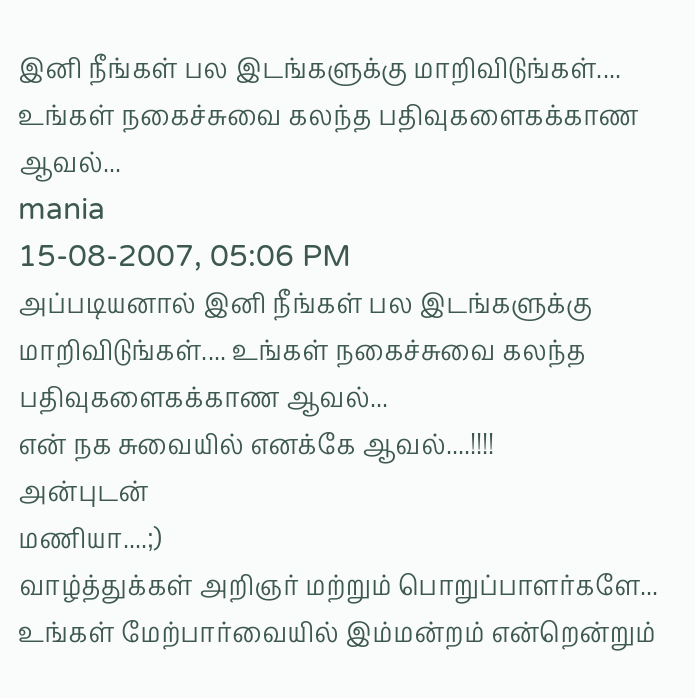இனி நீங்கள் பல இடங்களுக்கு மாறிவிடுங்கள்.... உங்கள் நகைச்சுவை கலந்த பதிவுகளைகக்காண ஆவல்...
mania
15-08-2007, 05:06 PM
அப்படியனால் இனி நீங்கள் பல இடங்களுக்கு மாறிவிடுங்கள்.... உங்கள் நகைச்சுவை கலந்த பதிவுகளைகக்காண ஆவல்...
என் நக சுவையில் எனக்கே ஆவல்....!!!!
அன்புடன்
மணியா....;)
வாழ்த்துக்கள் அறிஞர் மற்றும் பொறுப்பாளர்களே...
உங்கள் மேற்பார்வையில் இம்மன்றம் என்றென்றும்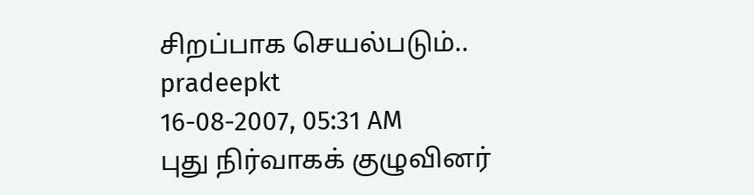சிறப்பாக செயல்படும்..
pradeepkt
16-08-2007, 05:31 AM
புது நிர்வாகக் குழுவினர்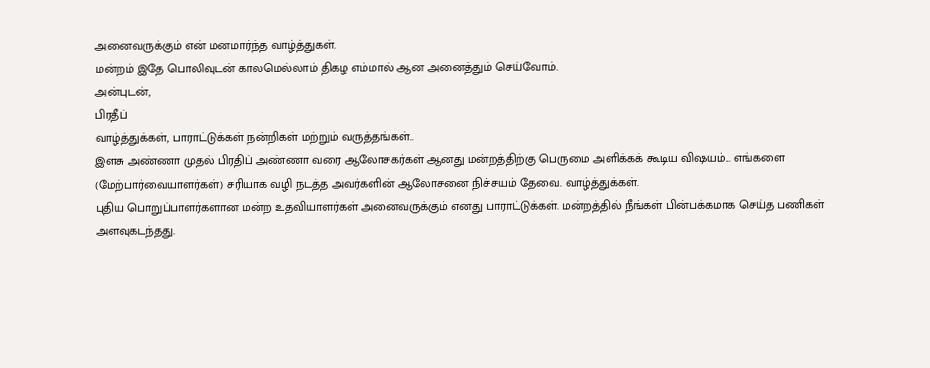அனைவருக்கும் என் மனமார்ந்த வாழ்த்துகள்.
மன்றம் இதே பொலிவுடன் காலமெல்லாம் திகழ எம்மால் ஆன அனைத்தும் செய்வோம்.
அன்புடன்,
பிரதீப்
வாழ்த்துக்கள், பாராட்டுக்கள் நன்றிகள் மற்றும் வருத்தங்கள்..
இளசு அண்ணா முதல் பிரதிப் அண்ணா வரை ஆலோசகர்கள் ஆனது மன்றத்திற்கு பெருமை அளிக்கக் கூடிய விஷயம்... எங்களை (மேற்பார்வையாளர்கள்) சரியாக வழி நடத்த அவர்களின் ஆலோசனை நிச்சயம் தேவை. வாழ்த்துக்கள்.
புதிய பொறுப்பாளர்களான மன்ற உதவியாளர்கள் அனைவருக்கும் எனது பாராட்டுக்கள். மன்றத்தில் நீங்கள் பின்பக்கமாக செய்த பணிகள் அளவுகடந்தது.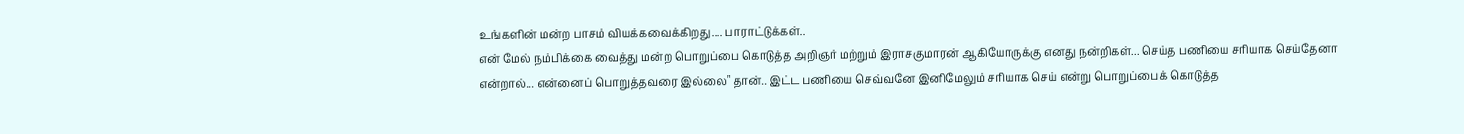உங்களின் மன்ற பாசம் வியக்கவைக்கிறது.... பாராட்டுக்கள்..
என் மேல் நம்பிக்கை வைத்து மன்ற பொறுப்பை கொடுத்த அறிஞர் மற்றும் இராசகுமாரன் ஆகியோருக்கு எனது நன்றிகள்... செய்த பணியை சரியாக செய்தேனா என்றால்... என்னைப் பொறுத்தவரை இல்லை" தான்.. இட்ட பணியை செவ்வனே இனிமேலும் சரியாக செய் என்று பொறுப்பைக் கொடுத்த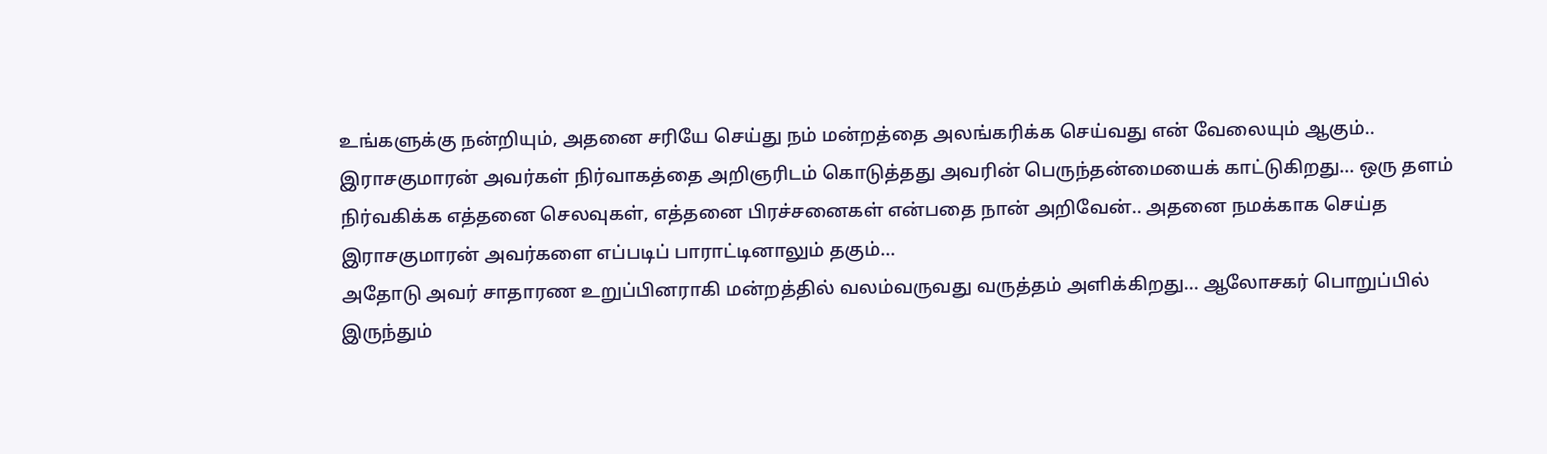உங்களுக்கு நன்றியும், அதனை சரியே செய்து நம் மன்றத்தை அலங்கரிக்க செய்வது என் வேலையும் ஆகும்..
இராசகுமாரன் அவர்கள் நிர்வாகத்தை அறிஞரிடம் கொடுத்தது அவரின் பெருந்தன்மையைக் காட்டுகிறது... ஒரு தளம் நிர்வகிக்க எத்தனை செலவுகள், எத்தனை பிரச்சனைகள் என்பதை நான் அறிவேன்.. அதனை நமக்காக செய்த இராசகுமாரன் அவர்களை எப்படிப் பாராட்டினாலும் தகும்...
அதோடு அவர் சாதாரண உறுப்பினராகி மன்றத்தில் வலம்வருவது வருத்தம் அளிக்கிறது... ஆலோசகர் பொறுப்பில் இருந்தும்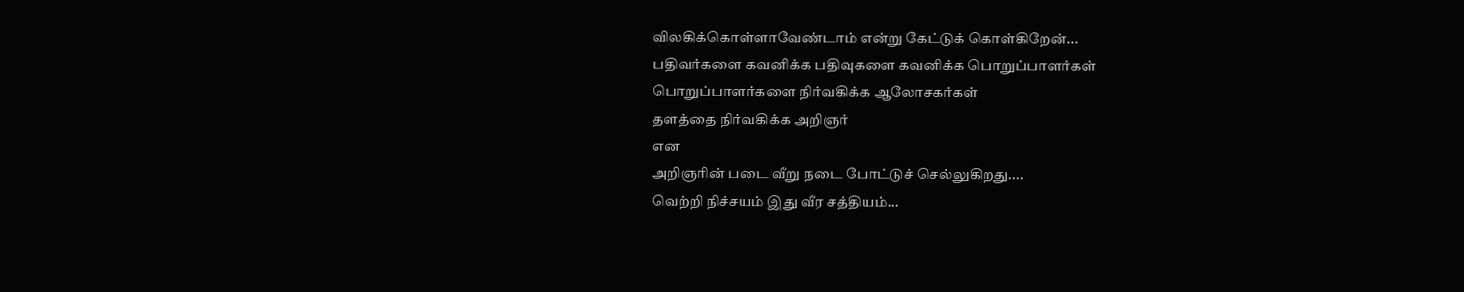விலகிக்கொள்ளாவேண்டாம் என்று கேட்டுக் கொள்கிறேன்...
பதிவர்களை கவனிக்க பதிவுகளை கவனிக்க பொறுப்பாளர்கள்
பொறுப்பாளர்களை நிர்வகிக்க ஆலோசகர்கள்
தளத்தை நிர்வகிக்க அறிஞர்
என
அறிஞரின் படை வீறு நடை போட்டுச் செல்லுகிறது....
வெற்றி நிச்சயம் இது வீர சத்தியம்...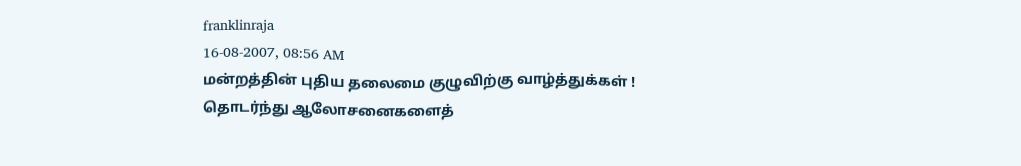franklinraja
16-08-2007, 08:56 AM
மன்றத்தின் புதிய தலைமை குழுவிற்கு வாழ்த்துக்கள் !
தொடர்ந்து ஆலோசனைகளைத்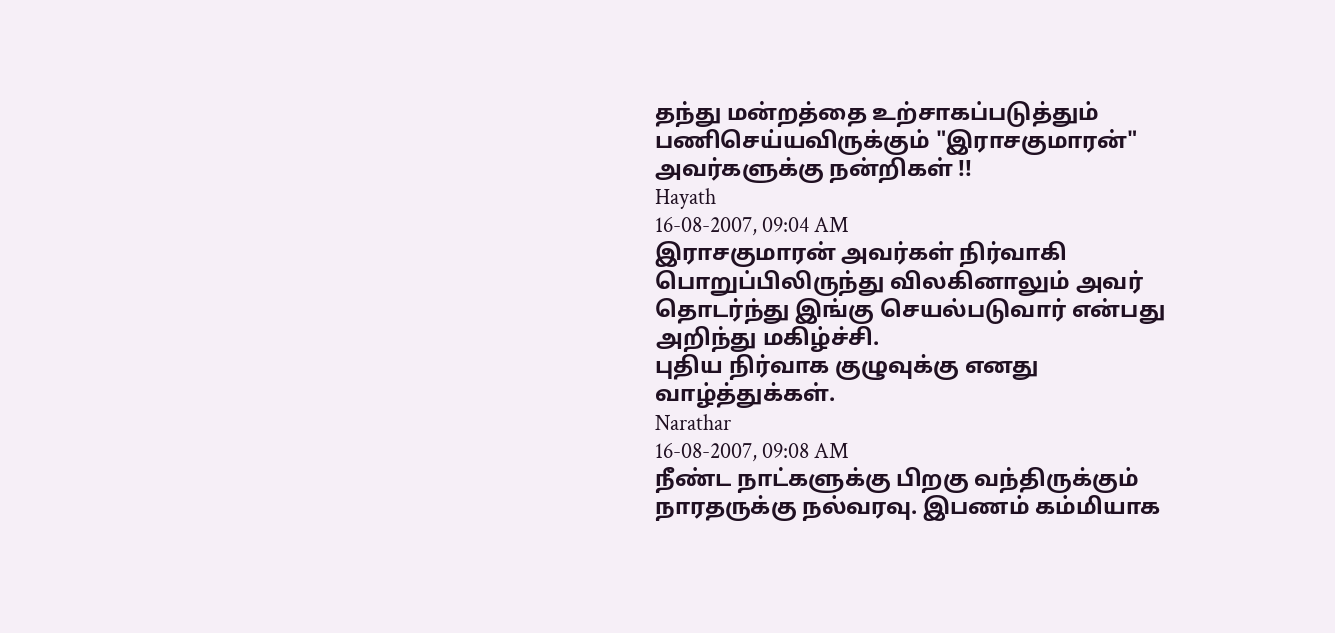தந்து மன்றத்தை உற்சாகப்படுத்தும் பணிசெய்யவிருக்கும் "இராசகுமாரன்" அவர்களுக்கு நன்றிகள் !!
Hayath
16-08-2007, 09:04 AM
இராசகுமாரன் அவர்கள் நிர்வாகி பொறுப்பிலிருந்து விலகினாலும் அவர் தொடர்ந்து இங்கு செயல்படுவார் என்பது அறிந்து மகிழ்ச்சி.
புதிய நிர்வாக குழுவுக்கு எனது வாழ்த்துக்கள்.
Narathar
16-08-2007, 09:08 AM
நீண்ட நாட்களுக்கு பிறகு வந்திருக்கும் நாரதருக்கு நல்வரவு. இபணம் கம்மியாக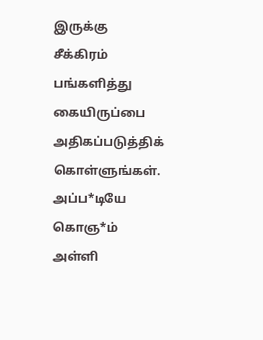இருக்கு சீக்கிரம் பங்களித்து கையிருப்பை அதிகப்படுத்திக் கொள்ளுங்கள்.
அப்ப*டியே கொஞ*ம் அள்ளி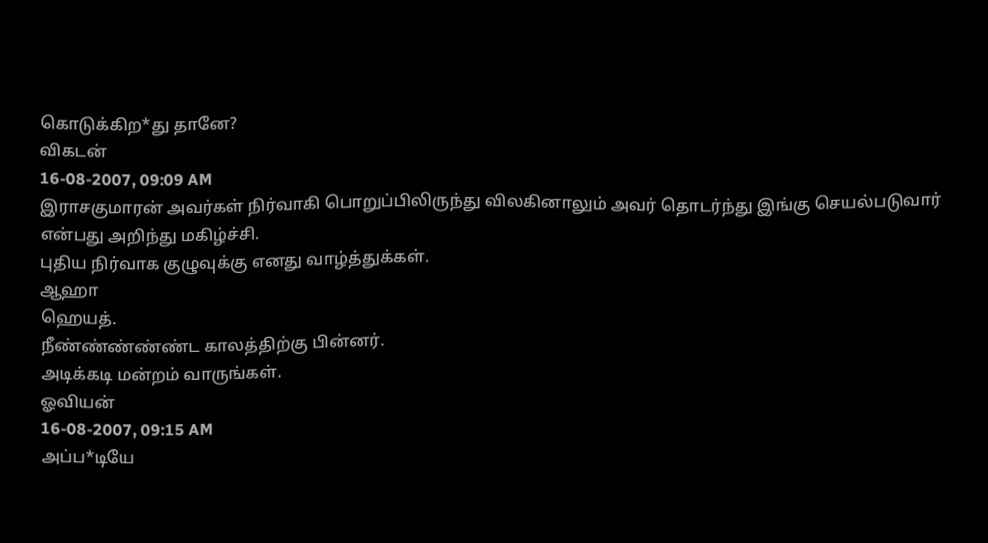கொடுக்கிற*து தானே?
விகடன்
16-08-2007, 09:09 AM
இராசகுமாரன் அவர்கள் நிர்வாகி பொறுப்பிலிருந்து விலகினாலும் அவர் தொடர்ந்து இங்கு செயல்படுவார் என்பது அறிந்து மகிழ்ச்சி.
புதிய நிர்வாக குழுவுக்கு எனது வாழ்த்துக்கள்.
ஆஹா
ஹெயத்.
நீண்ண்ண்ண்ண்ட காலத்திற்கு பின்னர்.
அடிக்கடி மன்றம் வாருங்கள்.
ஓவியன்
16-08-2007, 09:15 AM
அப்ப*டியே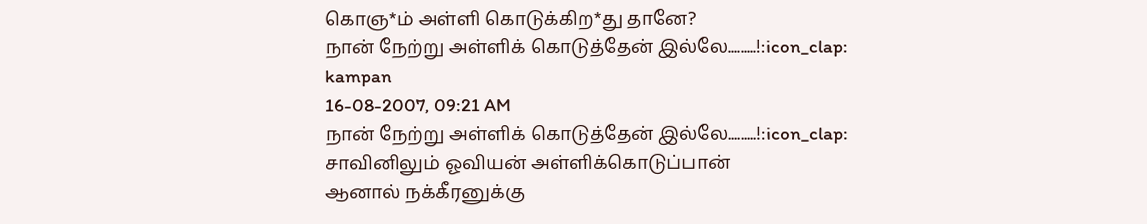கொஞ*ம் அள்ளி கொடுக்கிற*து தானே?
நான் நேற்று அள்ளிக் கொடுத்தேன் இல்லே.........!:icon_clap:
kampan
16-08-2007, 09:21 AM
நான் நேற்று அள்ளிக் கொடுத்தேன் இல்லே.........!:icon_clap:
சாவினிலும் ஓவியன் அள்ளிக்கொடுப்பான்
ஆனால் நக்கீரனுக்கு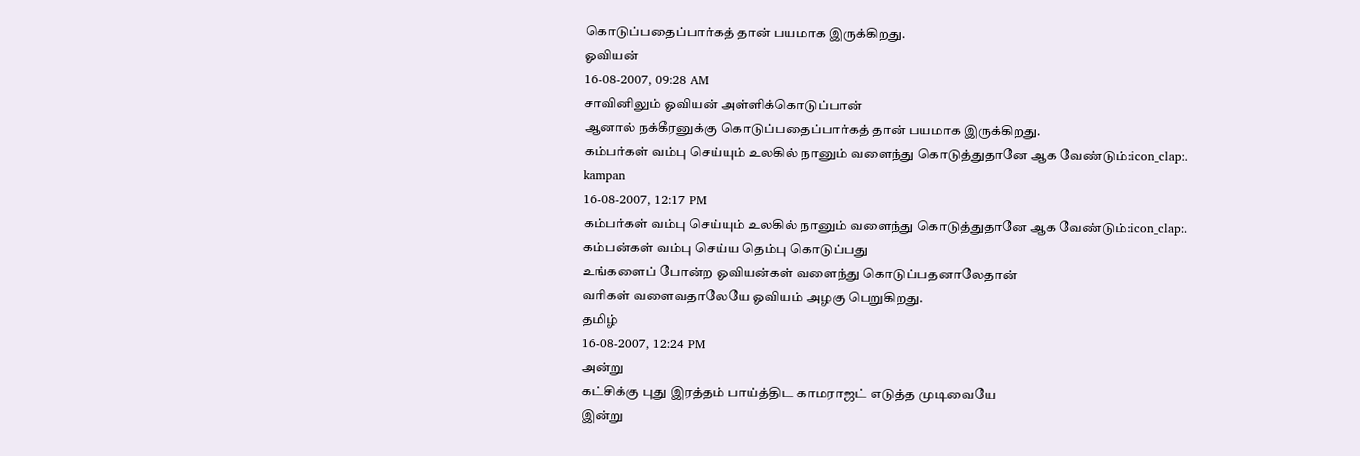கொடுப்பதைப்பார்கத் தான் பயமாக இருக்கிறது.
ஓவியன்
16-08-2007, 09:28 AM
சாவினிலும் ஓவியன் அள்ளிக்கொடுப்பான்
ஆனால் நக்கீரனுக்கு கொடுப்பதைப்பார்கத் தான் பயமாக இருக்கிறது.
கம்பர்கள் வம்பு செய்யும் உலகில் நானும் வளைந்து கொடுத்துதானே ஆக வேண்டும்:icon_clap:.
kampan
16-08-2007, 12:17 PM
கம்பர்கள் வம்பு செய்யும் உலகில் நானும் வளைந்து கொடுத்துதானே ஆக வேண்டும்:icon_clap:.
கம்பன்கள் வம்பு செய்ய தெம்பு கொடுப்பது
உங்களைப் போன்ற ஓவியன்கள் வளைந்து கொடுப்பதனாலேதான்
வரிகள் வளைவதாலேயே ஓவியம் அழகு பெறுகிறது.
தமிழ்
16-08-2007, 12:24 PM
அன்று
கட்சிக்கு புது இரத்தம் பாய்த்திட காமராஜட் எடுத்த முடிவையே
இன்று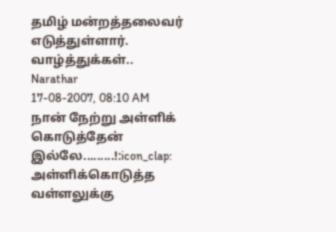தமிழ் மன்றத்தலைவர் எடுத்துள்ளார். வாழ்த்துக்கள்..
Narathar
17-08-2007, 08:10 AM
நான் நேற்று அள்ளிக் கொடுத்தேன் இல்லே.........!:icon_clap:
அள்ளிக்கொடுத்த வள்ளலுக்கு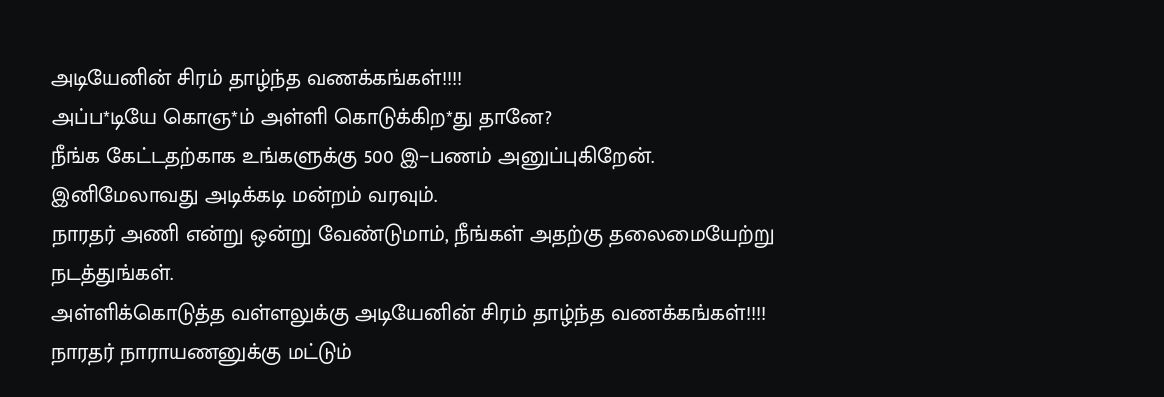அடியேனின் சிரம் தாழ்ந்த வணக்கங்கள்!!!!
அப்ப*டியே கொஞ*ம் அள்ளி கொடுக்கிற*து தானே?
நீங்க கேட்டதற்காக உங்களுக்கு 500 இ−பணம் அனுப்புகிறேன். இனிமேலாவது அடிக்கடி மன்றம் வரவும்.
நாரதர் அணி என்று ஒன்று வேண்டுமாம், நீங்கள் அதற்கு தலைமையேற்று நடத்துங்கள்.
அள்ளிக்கொடுத்த வள்ளலுக்கு அடியேனின் சிரம் தாழ்ந்த வணக்கங்கள்!!!!
நாரதர் நாராயணனுக்கு மட்டும்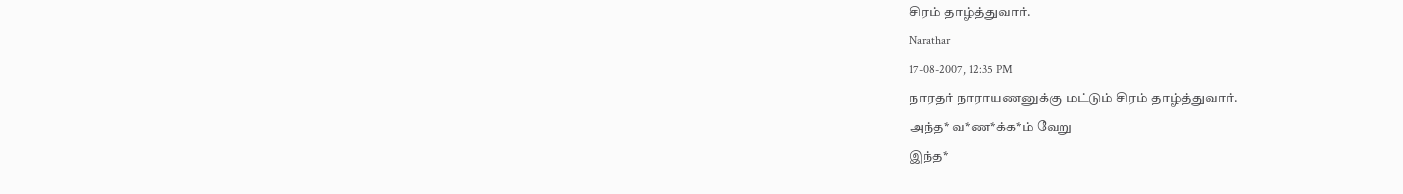சிரம் தாழ்த்துவார்.
Narathar
17-08-2007, 12:35 PM
நாரதர் நாராயணனுக்கு மட்டும் சிரம் தாழ்த்துவார்.
அந்த* வ*ண*க்க*ம் வேறு
இந்த*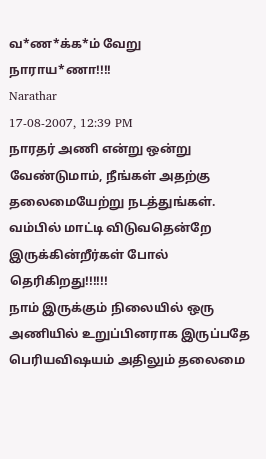வ*ண*க்க*ம் வேறு
நாராய*ணா!!!!
Narathar
17-08-2007, 12:39 PM
நாரதர் அணி என்று ஒன்று வேண்டுமாம், நீங்கள் அதற்கு தலைமையேற்று நடத்துங்கள்.
வம்பில் மாட்டி விடுவதென்றே இருக்கின்றீர்கள் போல் தெரிகிறது!!!!!!
நாம் இருக்கும் நிலையில் ஒரு அணியில் உறுப்பினராக இருப்பதே பெரியவிஷயம் அதிலும் தலைமை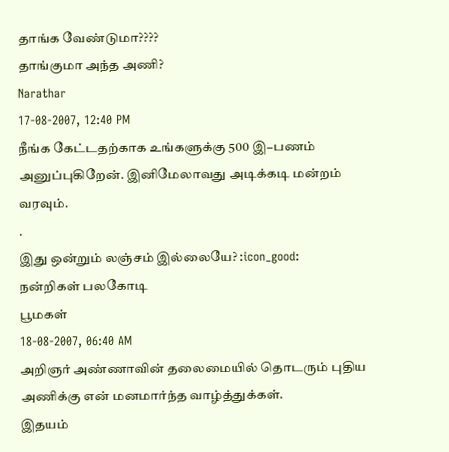தாங்க வேண்டுமா????
தாங்குமா அந்த அணி?
Narathar
17-08-2007, 12:40 PM
நீங்க கேட்டதற்காக உங்களுக்கு 500 இ−பணம் அனுப்புகிறேன். இனிமேலாவது அடிக்கடி மன்றம் வரவும்.
.
இது ஒன்றும் லஞ்சம் இல்லையே? :icon_good:
நன்றிகள் பலகோடி
பூமகள்
18-08-2007, 06:40 AM
அறிஞர் அண்ணாவின் தலைமையில் தொடரும் புதிய அணிக்கு என் மனமார்ந்த வாழ்த்துக்கள்.
இதயம்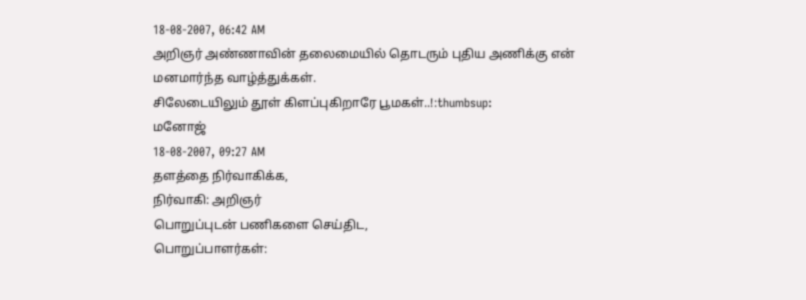18-08-2007, 06:42 AM
அறிஞர் அண்ணாவின் தலைமையில் தொடரும் புதிய அணிக்கு என் மனமார்ந்த வாழ்த்துக்கள்.
சிலேடையிலும் தூள் கிளப்புகிறாரே பூமகள்..!:thumbsup:
மனோஜ்
18-08-2007, 09:27 AM
தளத்தை நிர்வாகிக்க,
நிர்வாகி: அறிஞர்
பொறுப்புடன் பணிகளை செய்திட,
பொறுப்பாளர்கள்: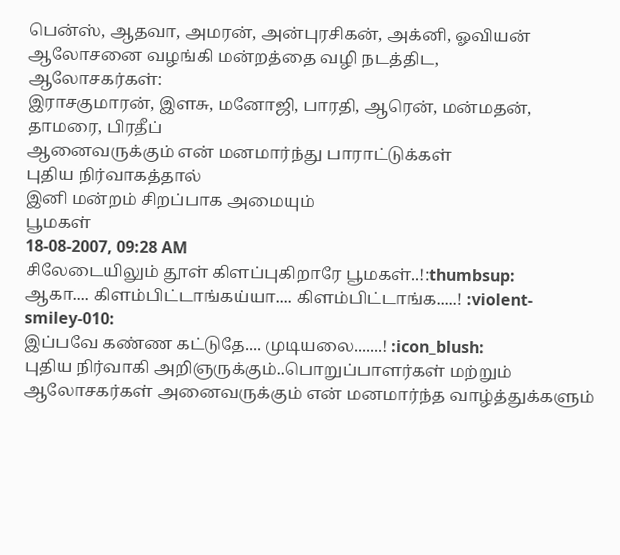பென்ஸ், ஆதவா, அமரன், அன்புரசிகன், அக்னி, ஓவியன்
ஆலோசனை வழங்கி மன்றத்தை வழி நடத்திட,
ஆலோசகர்கள்:
இராசகுமாரன், இளசு, மனோஜி, பாரதி, ஆரென், மன்மதன், தாமரை, பிரதீப்
ஆனைவருக்கும் என் மனமார்ந்து பாராட்டுக்கள்
புதிய நிர்வாகத்தால்
இனி மன்றம் சிறப்பாக அமையும்
பூமகள்
18-08-2007, 09:28 AM
சிலேடையிலும் தூள் கிளப்புகிறாரே பூமகள்..!:thumbsup:
ஆகா.... கிளம்பிட்டாங்கய்யா.... கிளம்பிட்டாங்க.....! :violent-smiley-010:
இப்பவே கண்ண கட்டுதே.... முடியலை.......! :icon_blush:
புதிய நிர்வாகி அறிஞருக்கும்..பொறுப்பாளர்கள் மற்றும் ஆலோசகர்கள் அனைவருக்கும் என் மனமார்ந்த வாழ்த்துக்களும்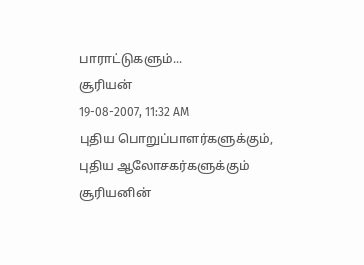பாராட்டுகளும்...
சூரியன்
19-08-2007, 11:32 AM
புதிய பொறுப்பாளர்களுக்கும், புதிய ஆலோசகர்களுக்கும் சூரியனின்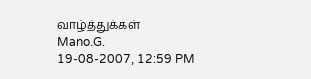வாழ்த்துக்கள்
Mano.G.
19-08-2007, 12:59 PM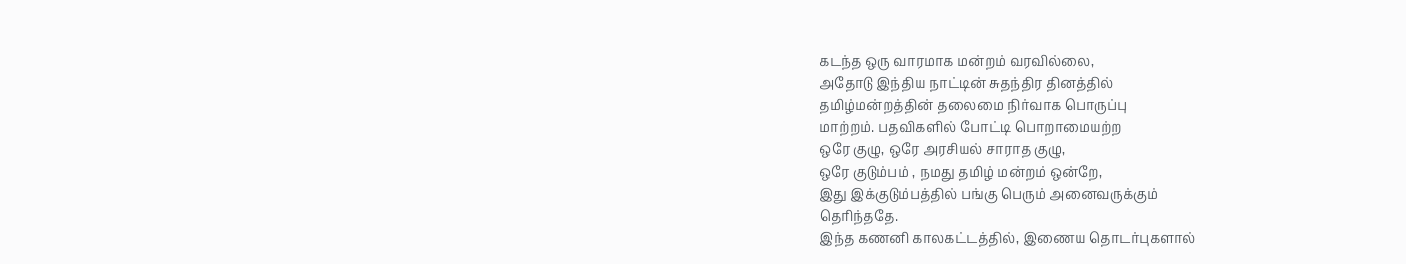கடந்த ஒரு வாரமாக மன்றம் வரவில்லை,
அதோடு இந்திய நாட்டின் சுதந்திர தினத்தில்
தமிழ்மன்றத்தின் தலைமை நிர்வாக பொருப்பு
மாற்றம். பதவிகளில் போட்டி பொறாமையற்ற
ஒரே குழு, ஒரே அரசியல் சாராத குழு,
ஒரே குடும்பம் , நமது தமிழ் மன்றம் ஒன்றே,
இது இக்குடும்பத்தில் பங்கு பெரும் அனைவருக்கும்
தெரிந்ததே.
இந்த கணனி காலகட்டத்தில், இணைய தொடர்புகளால்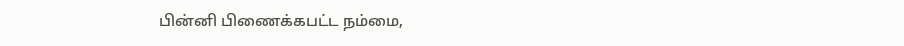பின்னி பிணைக்கபட்ட நம்மை,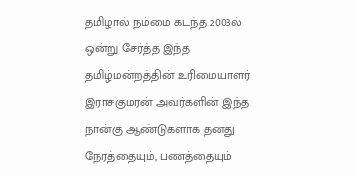தமிழால் நம்மை கடந்த 2003ல்
ஒன்று சேர்த்த இந்த தமிழ்மன்றத்தின் உரிமையாளர் இராசகுமரன் அவர்களின் இந்த நான்கு ஆண்டுகளாக தனது நேரத்தையும், பணத்தையும்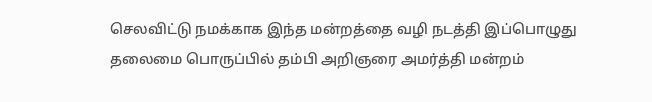செலவிட்டு நமக்காக இந்த மன்றத்தை வழி நடத்தி இப்பொழுது
தலைமை பொருப்பில் தம்பி அறிஞரை அமர்த்தி மன்றம்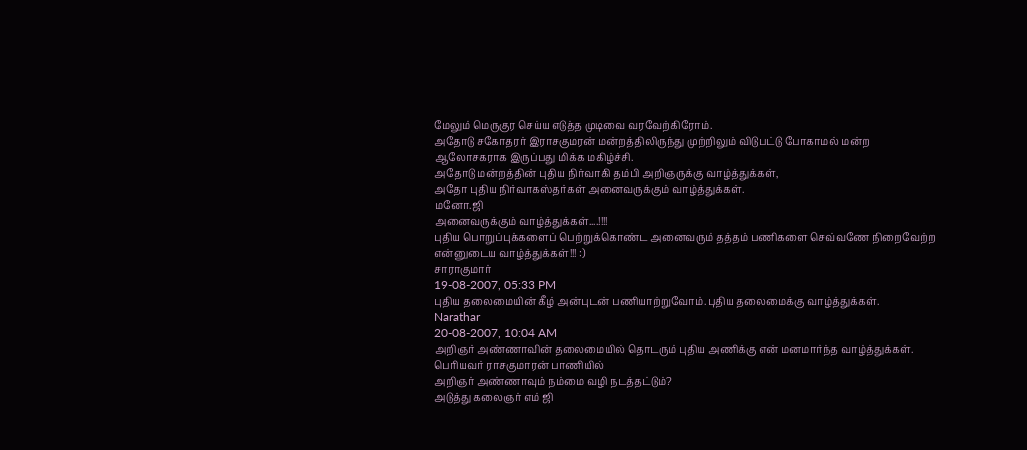மேலும் மெருகுர செய்ய எடுத்த முடிவை வரவேற்கிரோம்.
அதோடு சகோதரர் இராசகுமரன் மன்றத்திலிருந்து முற்றிலும் விடுபட்டு போகாமல் மன்ற ஆலோசகராக இருப்பது மிக்க மகிழ்ச்சி.
அதோடு மன்றத்தின் புதிய நிர்வாகி தம்பி அறிஞருக்கு வாழ்த்துக்கள்,
அதோ புதிய நிர்வாகஸ்தர்கள் அனைவருக்கும் வாழ்த்துக்கள்.
மனோ.ஜி
அனைவருக்கும் வாழ்த்துக்கள்....!!!!
புதிய பொறுப்புக்களைப் பெற்றுக்கொண்ட அனைவரும் தத்தம் பணிகளை செவ்வணே நிறைவேற்ற என்னுடைய வாழ்த்துக்கள்!!! :)
சாராகுமார்
19-08-2007, 05:33 PM
புதிய தலைமையின் கீழ் அன்புடன் பணியாற்றுவோம்.புதிய தலைமைக்கு வாழ்த்துக்கள்.
Narathar
20-08-2007, 10:04 AM
அறிஞர் அண்ணாவின் தலைமையில் தொடரும் புதிய அணிக்கு என் மனமார்ந்த வாழ்த்துக்கள்.
பெரியவர் ராசகுமாரன் பாணியில்
அறிஞர் அண்ணாவும் நம்மை வழி நடத்தட்டும்?
அடுத்து கலைஞர் எம் ஜி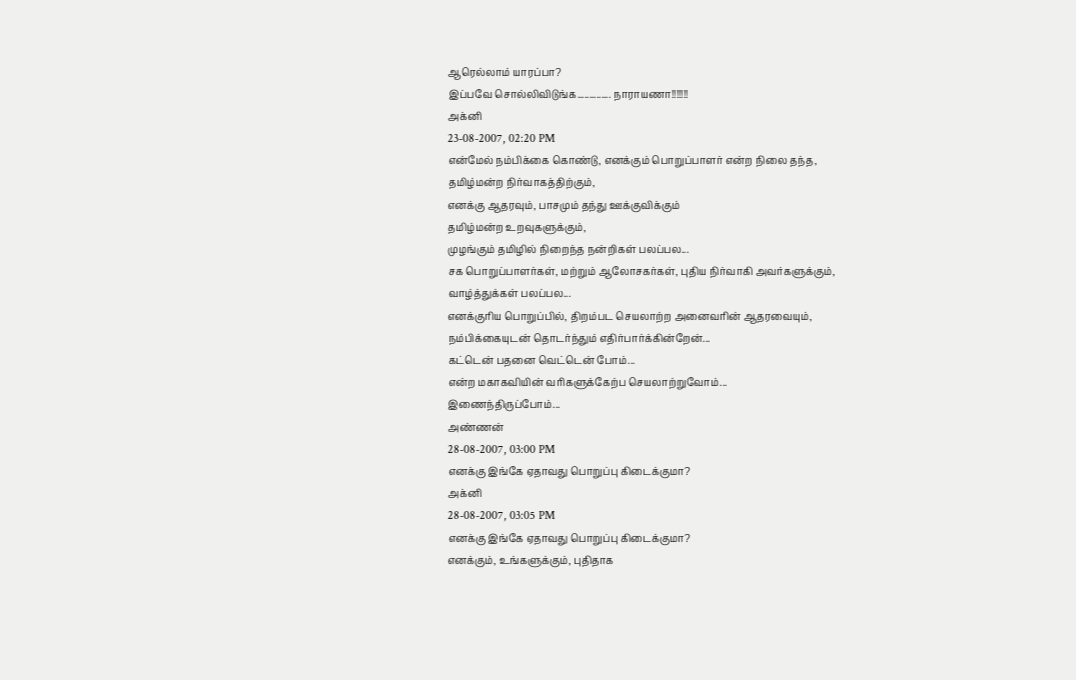ஆரெல்லாம் யாரப்பா?
இப்பவே சொல்லிவிடுங்க.............. நாராயணா!!!!!!!
அக்னி
23-08-2007, 02:20 PM
என்மேல் நம்பிக்கை கொண்டு, எனக்கும் பொறுப்பாளர் என்ற நிலை தந்த,
தமிழ்மன்ற நிர்வாகத்திற்கும்,
எனக்கு ஆதரவும், பாசமும் தந்து ஊக்குவிக்கும்
தமிழ்மன்ற உறவுகளுக்கும்,
முழங்கும் தமிழில் நிறைந்த நன்றிகள் பலப்பல...
சக பொறுப்பாளர்கள், மற்றும் ஆலோசகர்கள், புதிய நிர்வாகி அவர்களுக்கும்,
வாழ்த்துக்கள் பலப்பல...
எனக்குரிய பொறுப்பில், திறம்பட செயலாற்ற அனைவரின் ஆதரவையும்,
நம்பிக்கையுடன் தொடர்ந்தும் எதிர்பார்க்கின்றேன்...
கட்டென் பதனை வெட்டென் போம்...
என்ற மகாகவியின் வரிகளுக்கேற்ப செயலாற்றுவோம்...
இணைந்திருப்போம்...
அண்ணன்
28-08-2007, 03:00 PM
எனக்கு இங்கே ஏதாவது பொறுப்பு கிடைக்குமா?
அக்னி
28-08-2007, 03:05 PM
எனக்கு இங்கே ஏதாவது பொறுப்பு கிடைக்குமா?
எனக்கும், உங்களுக்கும், புதிதாக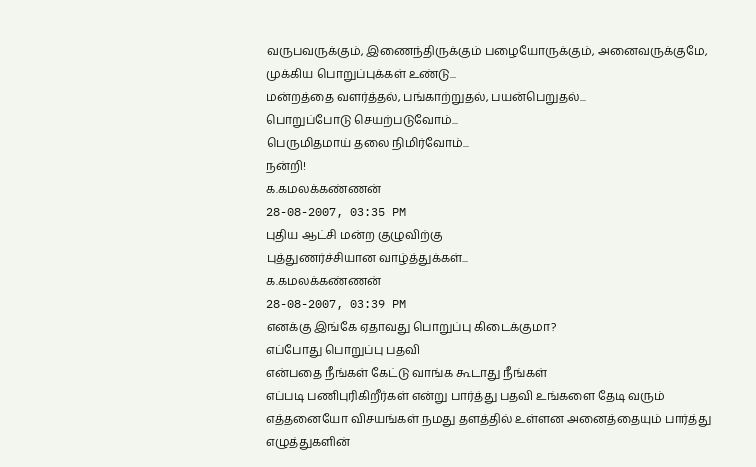வருபவருக்கும், இணைந்திருக்கும் பழையோருக்கும், அனைவருக்குமே,
முக்கிய பொறுப்புக்கள் உண்டு...
மன்றத்தை வளர்த்தல், பங்காற்றுதல், பயன்பெறுதல்...
பொறுப்போடு செயற்படுவோம்...
பெருமிதமாய் தலை நிமிர்வோம்...
நன்றி!
க.கமலக்கண்ணன்
28-08-2007, 03:35 PM
புதிய ஆட்சி மன்ற குழுவிற்கு
புத்துணர்ச்சியான வாழ்த்துக்கள்...
க.கமலக்கண்ணன்
28-08-2007, 03:39 PM
எனக்கு இங்கே ஏதாவது பொறுப்பு கிடைக்குமா?
எப்போது பொறுப்பு பதவி
என்பதை நீங்கள் கேட்டு வாங்க கூடாது நீங்கள்
எப்படி பணிபுரிகிறீர்கள் என்று பார்த்து பதவி உங்களை தேடி வரும்
எத்தனையோ விசயங்கள் நமது தளத்தில் உள்ளன அனைத்தையும் பார்த்து
எழுத்துகளின்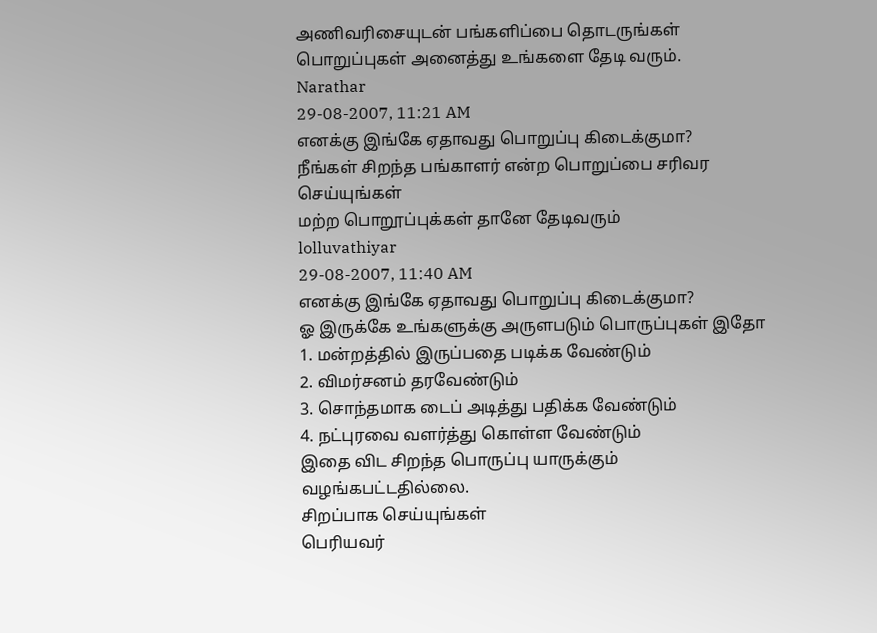அணிவரிசையுடன் பங்களிப்பை தொடருங்கள் பொறுப்புகள் அனைத்து உங்களை தேடி வரும்.
Narathar
29-08-2007, 11:21 AM
எனக்கு இங்கே ஏதாவது பொறுப்பு கிடைக்குமா?
நீங்கள் சிறந்த பங்காளர் என்ற பொறுப்பை சரிவர செய்யுங்கள்
மற்ற பொறூப்புக்கள் தானே தேடிவரும்
lolluvathiyar
29-08-2007, 11:40 AM
எனக்கு இங்கே ஏதாவது பொறுப்பு கிடைக்குமா?
ஓ இருக்கே உங்களுக்கு அருளபடும் பொருப்புகள் இதோ
1. மன்றத்தில் இருப்பதை படிக்க வேண்டும்
2. விமர்சனம் தரவேண்டும்
3. சொந்தமாக டைப் அடித்து பதிக்க வேண்டும்
4. நட்புரவை வளர்த்து கொள்ள வேண்டும்
இதை விட சிறந்த பொருப்பு யாருக்கும் வழங்கபட்டதில்லை.
சிறப்பாக செய்யுங்கள்
பெரியவர்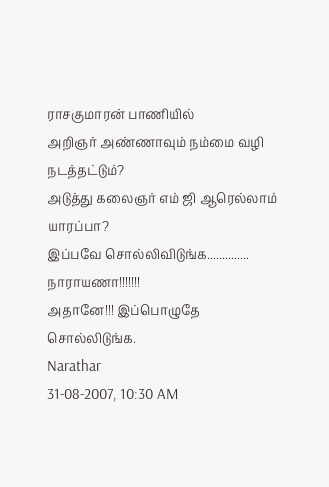ராசகுமாரன் பாணியில்
அறிஞர் அண்ணாவும் நம்மை வழி நடத்தட்டும்?
அடுத்து கலைஞர் எம் ஜி ஆரெல்லாம் யாரப்பா?
இப்பவே சொல்லிவிடுங்க.............. நாராயணா!!!!!!!
அதானே!!! இப்பொழுதே சொல்லிடுங்க.
Narathar
31-08-2007, 10:30 AM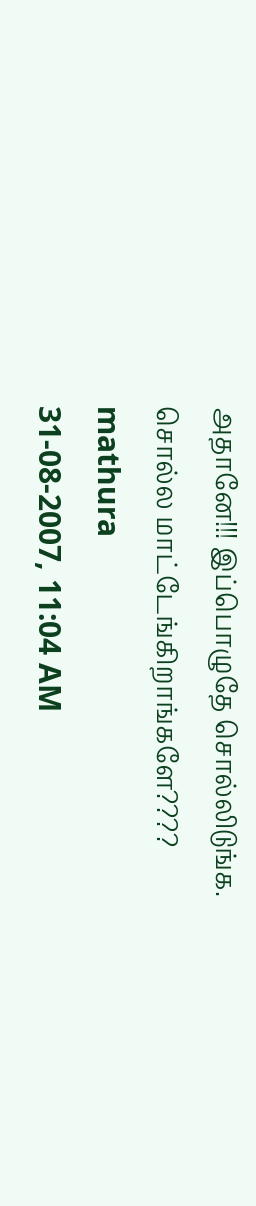அதானே!!! இப்பொழுதே சொல்லிடுங்க.
சொல்ல மாட்டேங்கிறாங்களே????
mathura
31-08-2007, 11:04 AM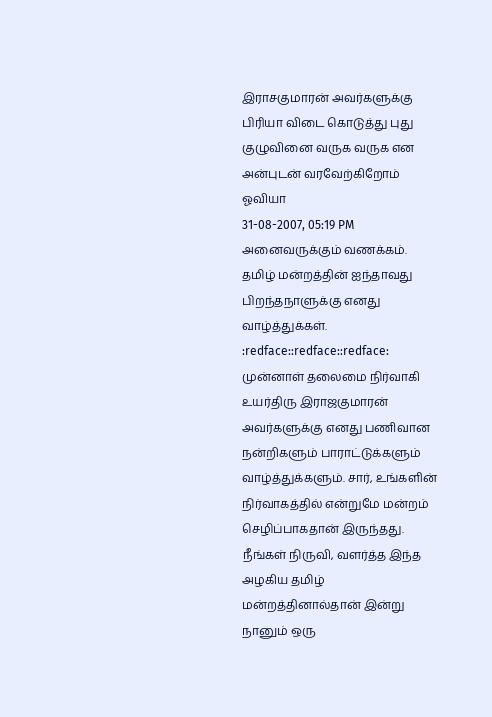இராசகுமாரன் அவர்களுக்கு பிரியா விடை கொடுத்து புது குழுவினை வருக வருக என அன்புடன் வரவேற்கிறோம்
ஓவியா
31-08-2007, 05:19 PM
அனைவருக்கும் வணக்கம்.
தமிழ் மன்றத்தின் ஐந்தாவது பிறந்தநாளுக்கு எனது வாழ்த்துக்கள். :redface::redface::redface:
முன்னாள் தலைமை நிர்வாகி உயர்திரு இராஜகுமாரன் அவர்களுக்கு எனது பணிவான நன்றிகளும் பாராட்டுக்களும் வாழ்த்துக்களும். சார், உங்களின் நிர்வாகத்தில் என்றுமே மன்றம் செழிப்பாகதான் இருந்தது. நீங்கள் நிருவி, வளர்த்த இந்த அழகிய தமிழ் மன்றத்தினால்தான் இன்று நானும் ஒரு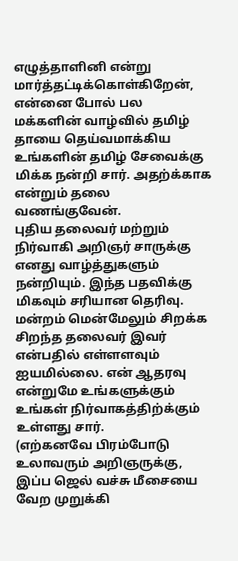எழுத்தாளினி என்று மார்த்தட்டிக்கொள்கிறேன், என்னை போல் பல மக்களின் வாழ்வில் தமிழ் தாயை தெய்வமாக்கிய உங்களின் தமிழ் சேவைக்கு மிக்க நன்றி சார். அதற்க்காக என்றும் தலை வணங்குவேன்.
புதிய தலைவர் மற்றும் நிர்வாகி அறிஞர் சாருக்கு எனது வாழ்த்துகளும் நன்றியும். இந்த பதவிக்கு மிகவும் சரியான தெரிவு. மன்றம் மென்மேலும் சிறக்க சிறந்த தலைவர் இவர் என்பதில் எள்ளளவும் ஐயமில்லை. என் ஆதரவு என்றுமே உங்களுக்கும் உங்கள் நிர்வாகத்திற்க்கும் உள்ளது சார்.
(எற்கனவே பிரம்போடு உலாவரும் அறிஞருக்கு, இப்ப ஜெல் வச்சு மீசையை வேற முறுக்கி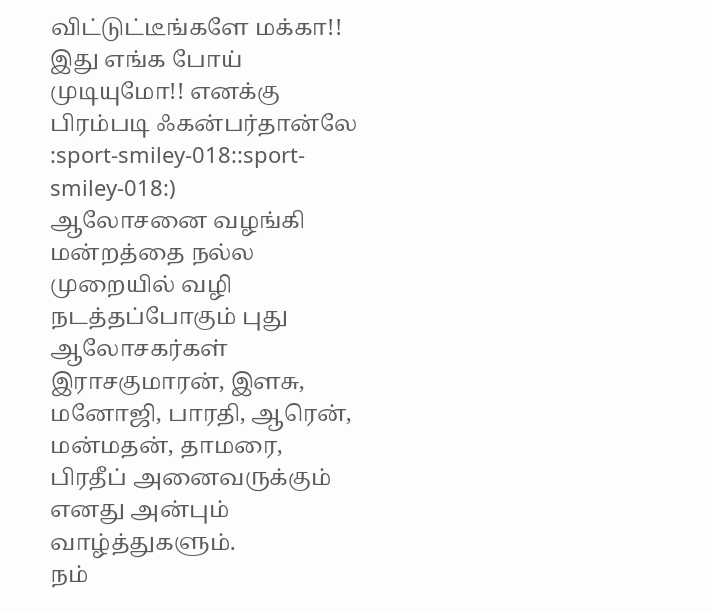விட்டுட்டீங்களே மக்கா!! இது எங்க போய் முடியுமோ!! எனக்கு பிரம்படி ஃகன்பர்தான்லே :sport-smiley-018::sport-smiley-018:)
ஆலோசனை வழங்கி மன்றத்தை நல்ல முறையில் வழி நடத்தப்போகும் புது ஆலோசகர்கள் இராசகுமாரன், இளசு, மனோஜி, பாரதி, ஆரென், மன்மதன், தாமரை, பிரதீப் அனைவருக்கும் எனது அன்பும் வாழ்த்துகளும்.
நம்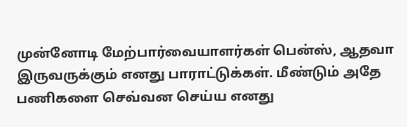முன்னோடி மேற்பார்வையாளர்கள் பென்ஸ், ஆதவா இருவருக்கும் எனது பாராட்டுக்கள். மீண்டும் அதே பணிகளை செவ்வன செய்ய எனது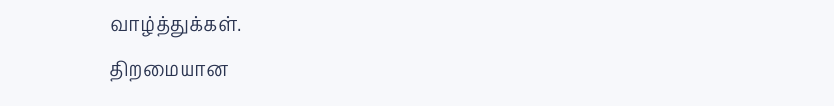வாழ்த்துக்கள்.
திறமையான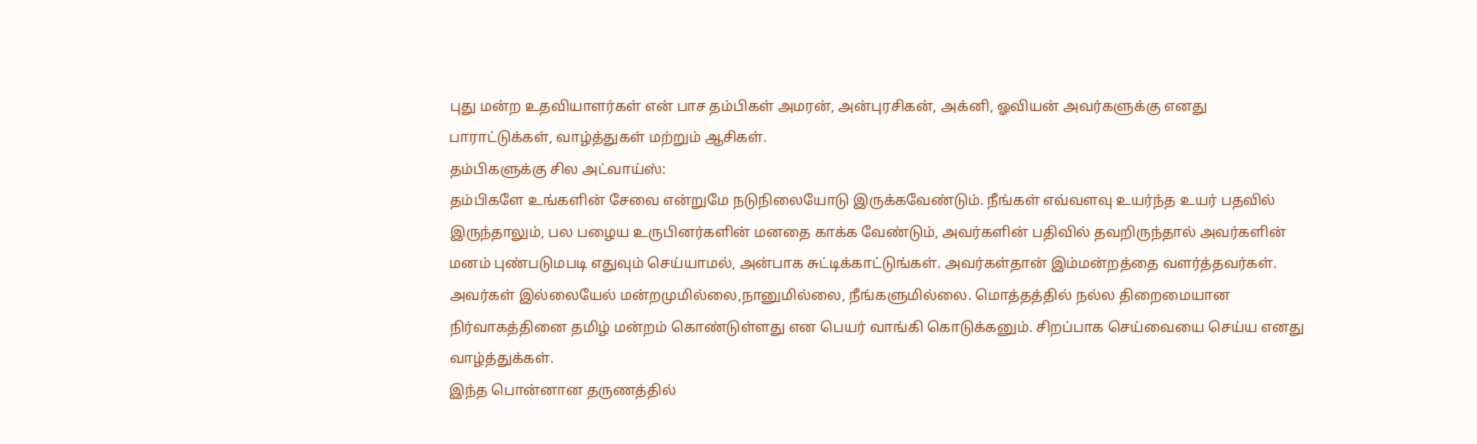புது மன்ற உதவியாளர்கள் என் பாச தம்பிகள் அமரன், அன்புரசிகன், அக்னி, ஓவியன் அவர்களுக்கு எனது பாராட்டுக்கள், வாழ்த்துகள் மற்றும் ஆசிகள்.
தம்பிகளுக்கு சில அட்வாய்ஸ்:
தம்பிகளே உங்களின் சேவை என்றுமே நடுநிலையோடு இருக்கவேண்டும். நீங்கள் எவ்வளவு உயர்ந்த உயர் பதவில் இருந்தாலும், பல பழைய உருபினர்களின் மனதை காக்க வேண்டும், அவர்களின் பதிவில் தவறிருந்தால் அவர்களின் மனம் புண்படுமபடி எதுவும் செய்யாமல், அன்பாக சுட்டிக்காட்டுங்கள். அவர்கள்தான் இம்மன்றத்தை வளர்த்தவர்கள். அவர்கள் இல்லையேல் மன்றமுமில்லை,நானுமில்லை, நீங்களுமில்லை. மொத்தத்தில் நல்ல திறைமையான நிர்வாகத்தினை தமிழ் மன்றம் கொண்டுள்ளது என பெயர் வாங்கி கொடுக்கனும். சிறப்பாக செய்வையை செய்ய எனது வாழ்த்துக்கள்.
இந்த பொன்னான தருணத்தில்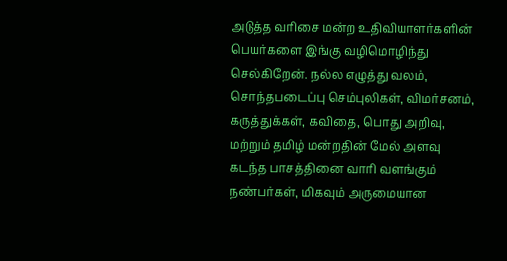அடுத்த வரிசை மன்ற உதிவியாளர்களின் பெயர்களை இங்கு வழிமொழிந்து செல்கிறேன். நல்ல எழுத்து வலம், சொந்தபடைப்பு செம்புலிகள், விமர்சனம், கருத்துக்கள், கவிதை, பொது அறிவு, மற்றும் தமிழ் மன்றதின் மேல் அளவு கடந்த பாசத்தினை வாரி வளங்கும் நண்பர்கள், மிகவும் அருமையான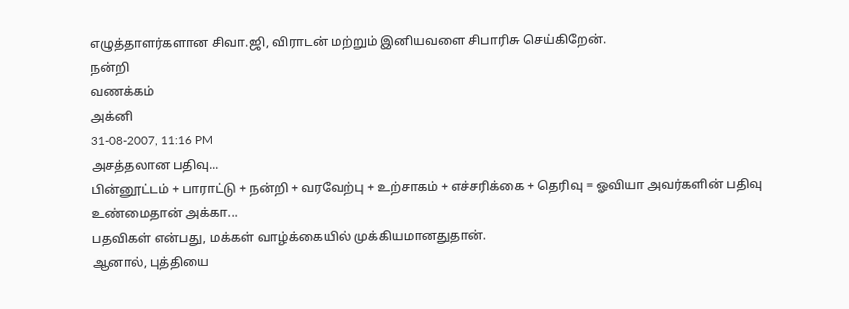எழுத்தாளர்களான சிவா.ஜி, விராடன் மற்றும் இனியவளை சிபாரிசு செய்கிறேன்.
நன்றி
வணக்கம்
அக்னி
31-08-2007, 11:16 PM
அசத்தலான பதிவு...
பின்னூட்டம் + பாராட்டு + நன்றி + வரவேற்பு + உற்சாகம் + எச்சரிக்கை + தெரிவு = ஓவியா அவர்களின் பதிவு
உண்மைதான் அக்கா...
பதவிகள் என்பது, மக்கள் வாழ்க்கையில் முக்கியமானதுதான்.
ஆனால், புத்தியை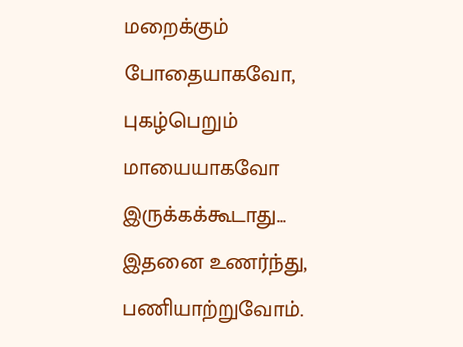மறைக்கும் போதையாகவோ, புகழ்பெறும் மாயையாகவோ இருக்கக்கூடாது...
இதனை உணர்ந்து, பணியாற்றுவோம்.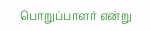பொறுப்பாளர் என்று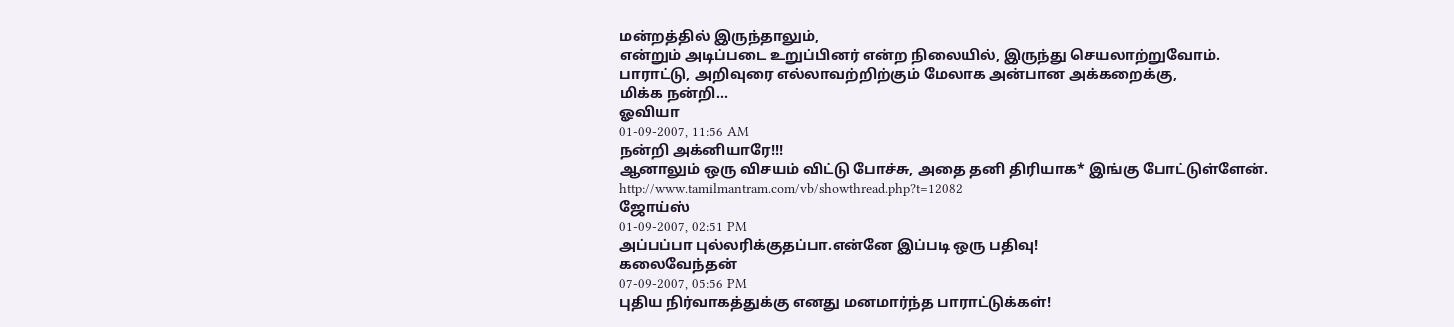மன்றத்தில் இருந்தாலும்,
என்றும் அடிப்படை உறுப்பினர் என்ற நிலையில், இருந்து செயலாற்றுவோம்.
பாராட்டு, அறிவுரை எல்லாவற்றிற்கும் மேலாக அன்பான அக்கறைக்கு,
மிக்க நன்றி...
ஓவியா
01-09-2007, 11:56 AM
நன்றி அக்னியாரே!!!
ஆனாலும் ஒரு விசயம் விட்டு போச்சு, அதை தனி திரியாக* இங்கு போட்டுள்ளேன்.
http://www.tamilmantram.com/vb/showthread.php?t=12082
ஜோய்ஸ்
01-09-2007, 02:51 PM
அப்பப்பா புல்லரிக்குதப்பா.என்னே இப்படி ஒரு பதிவு!
கலைவேந்தன்
07-09-2007, 05:56 PM
புதிய நிர்வாகத்துக்கு எனது மனமார்ந்த பாராட்டுக்கள்!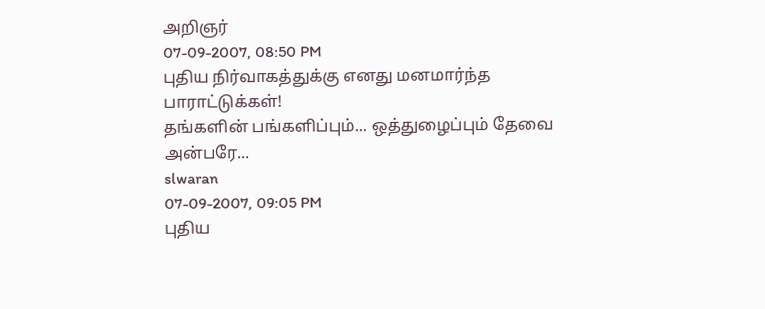அறிஞர்
07-09-2007, 08:50 PM
புதிய நிர்வாகத்துக்கு எனது மனமார்ந்த பாராட்டுக்கள்!
தங்களின் பங்களிப்பும்... ஒத்துழைப்பும் தேவை அன்பரே...
slwaran
07-09-2007, 09:05 PM
புதிய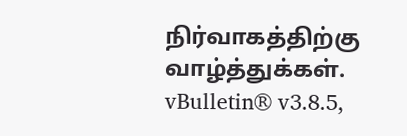நிர்வாகத்திற்கு வாழ்த்துக்கள்.
vBulletin® v3.8.5,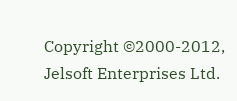Copyright ©2000-2012, Jelsoft Enterprises Ltd.